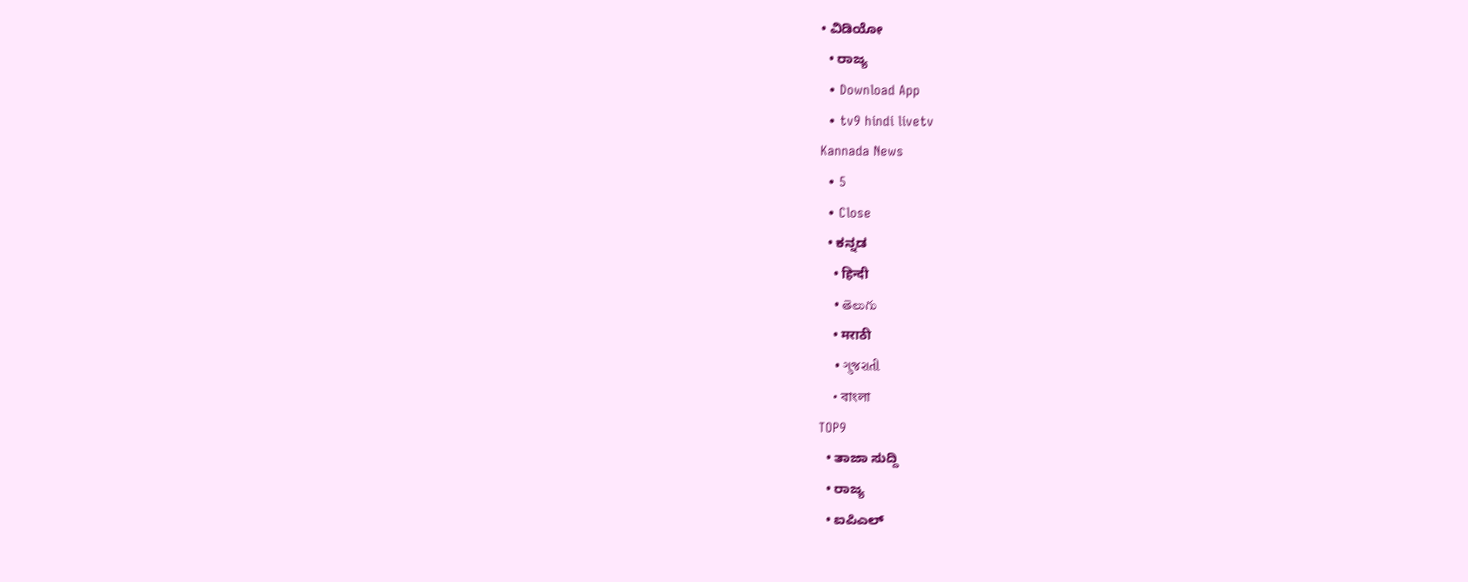• ವಿಡಿಯೋ
  • ರಾಜ್ಯ
  • Download App
  • tv9 hindi livetv
Kannada News
  • 5
  • Close
  • ಕನ್ನಡ
    • हिन्दी
    • తెలుగు
    • मराठी
    • ગુજરાતી
    • বাংলা
TOP9
  • ತಾಜಾ ಸುದ್ದಿ
  • ರಾಜ್ಯ
  • ಐಪಿಎಲ್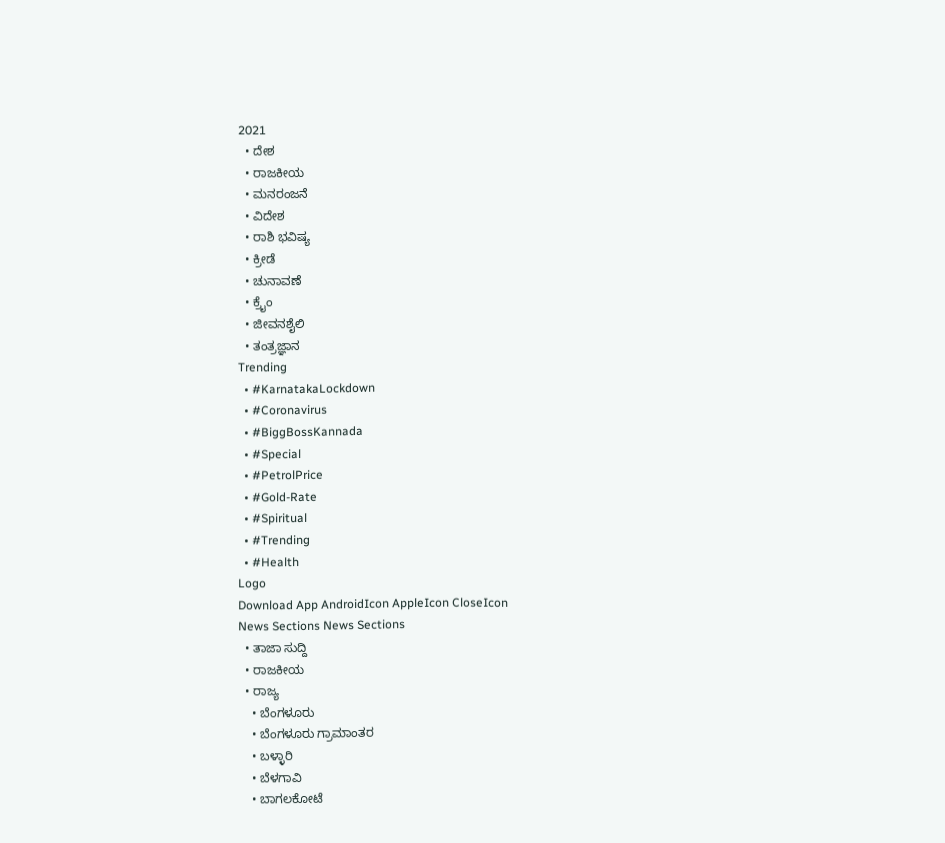2021
  • ದೇಶ
  • ರಾಜಕೀಯ
  • ಮನರಂಜನೆ
  • ವಿದೇಶ
  • ರಾಶಿ ಭವಿಷ್ಯ
  • ಕ್ರೀಡೆ
  • ಚುನಾವಣೆ
  • ಕ್ರೈಂ
  • ಜೀವನಶೈಲಿ
  • ತಂತ್ರಜ್ಞಾನ
Trending
  • #KarnatakaLockdown
  • #Coronavirus
  • #BiggBossKannada
  • #Special
  • #PetrolPrice
  • #Gold-Rate
  • #Spiritual
  • #Trending
  • #Health
Logo
Download App AndroidIcon AppleIcon CloseIcon
News Sections News Sections
  • ತಾಜಾ ಸುದ್ದಿ
  • ರಾಜಕೀಯ
  • ರಾಜ್ಯ
    • ಬೆಂಗಳೂರು
    • ಬೆಂಗಳೂರು ಗ್ರಾಮಾಂತರ
    • ಬಳ್ಳಾರಿ
    • ಬೆಳಗಾವಿ
    • ಬಾಗಲಕೋಟೆ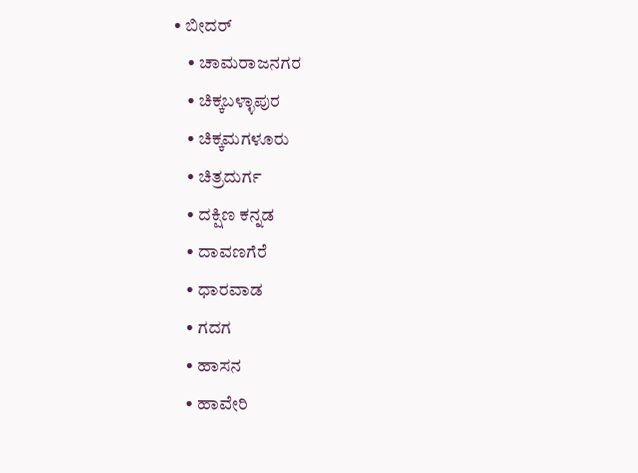• ಬೀದರ್
    • ಚಾಮರಾಜನಗರ
    • ಚಿಕ್ಕಬಳ್ಳಾಪುರ
    • ಚಿಕ್ಕಮಗಳೂರು
    • ಚಿತ್ರದುರ್ಗ
    • ದಕ್ಷಿಣ ಕನ್ನಡ
    • ದಾವಣಗೆರೆ
    • ಧಾರವಾಡ
    • ಗದಗ
    • ಹಾಸನ
    • ಹಾವೇರಿ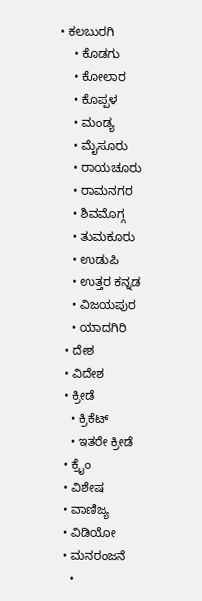• ಕಲಬುರಗಿ
    • ಕೊಡಗು
    • ಕೋಲಾರ
    • ಕೊಪ್ಪಳ
    • ಮಂಡ್ಯ
    • ಮೈಸೂರು
    • ರಾಯಚೂರು
    • ರಾಮನಗರ
    • ಶಿವಮೊಗ್ಗ
    • ತುಮಕೂರು
    • ಉಡುಪಿ
    • ಉತ್ತರ ಕನ್ನಡ
    • ವಿಜಯಪುರ
    • ಯಾದಗಿರಿ
  • ದೇಶ
  • ವಿದೇಶ
  • ಕ್ರೀಡೆ
    • ಕ್ರಿಕೆಟ್
    • ಇತರೇ ಕ್ರೀಡೆ
  • ಕ್ರೈಂ
  • ವಿಶೇಷ
  • ವಾಣಿಜ್ಯ
  • ವಿಡಿಯೋ
  • ಮನರಂಜನೆ
    •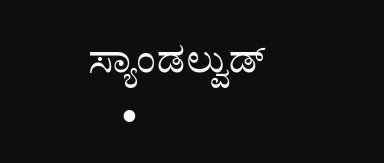ಸ್ಯಾಂಡಲ್ವುಡ್
    •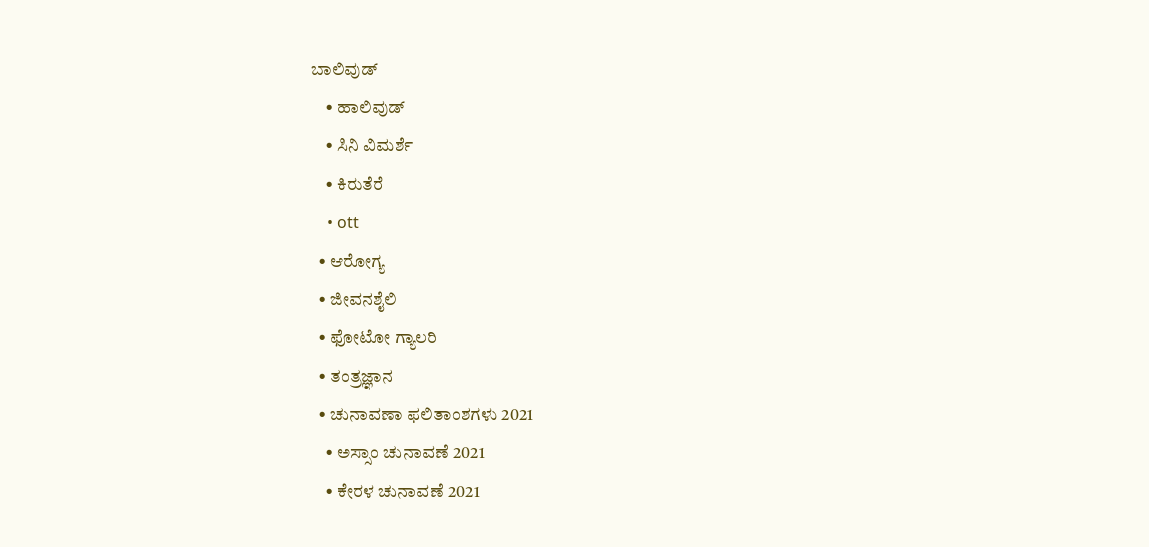ಬಾಲಿವುಡ್
    • ಹಾಲಿವುಡ್
    • ಸಿನಿ ವಿಮರ್ಶೆ
    • ಕಿರುತೆರೆ
    • ott
  • ಆರೋಗ್ಯ
  • ಜೀವನಶೈಲಿ
  • ಫೋಟೋ ಗ್ಯಾಲರಿ
  • ತಂತ್ರಜ್ಞಾನ
  • ಚುನಾವಣಾ ಫಲಿತಾಂಶಗಳು 2021
    • ಅಸ್ಸಾಂ ಚುನಾವಣೆ 2021
    • ಕೇರಳ ಚುನಾವಣೆ 2021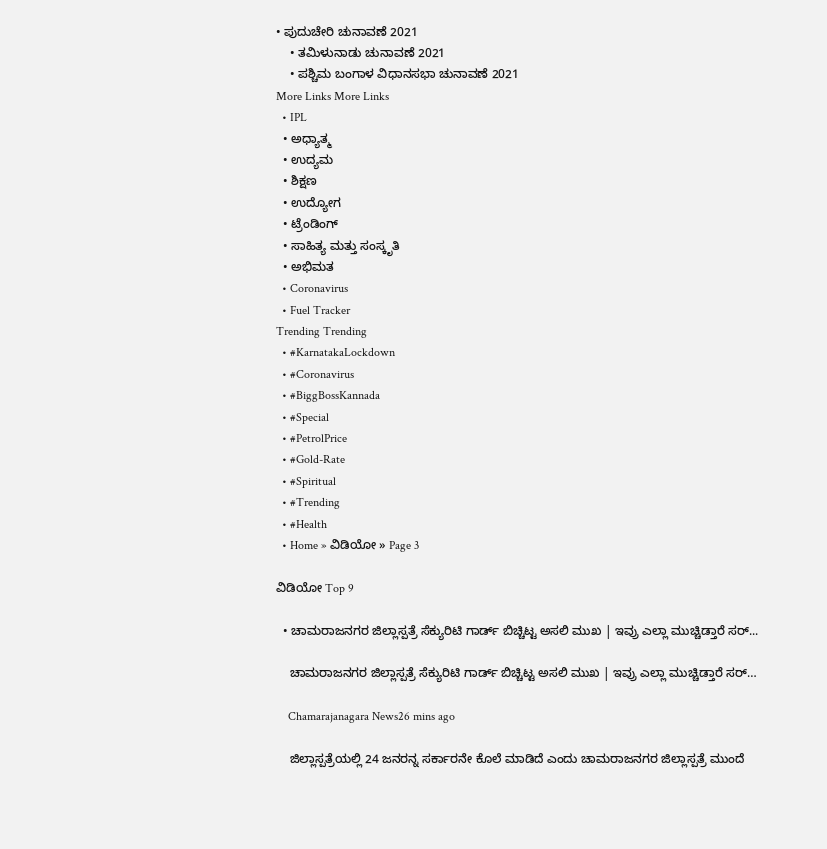• ಪುದುಚೇರಿ ಚುನಾವಣೆ 2021
    • ತಮಿಳುನಾಡು ಚುನಾವಣೆ 2021
    • ಪಶ್ಚಿಮ ಬಂಗಾಳ ವಿಧಾನಸಭಾ ಚುನಾವಣೆ 2021
More Links More Links
  • IPL
  • ಅಧ್ಯಾತ್ಮ
  • ಉದ್ಯಮ
  • ಶಿಕ್ಷಣ
  • ಉದ್ಯೋಗ
  • ಟ್ರೆಂಡಿಂಗ್
  • ಸಾಹಿತ್ಯ ಮತ್ತು ಸಂಸ್ಕೃತಿ
  • ಅಭಿಮತ
  • Coronavirus
  • Fuel Tracker
Trending Trending
  • #KarnatakaLockdown
  • #Coronavirus
  • #BiggBossKannada
  • #Special
  • #PetrolPrice
  • #Gold-Rate
  • #Spiritual
  • #Trending
  • #Health
  • Home » ವಿಡಿಯೋ » Page 3

ವಿಡಿಯೋ Top 9

  • ಚಾಮರಾಜನಗರ ಜಿಲ್ಲಾಸ್ಪತ್ರೆ ಸೆಕ್ಯುರಿಟಿ ಗಾರ್ಡ್ ಬಿಚ್ಚಿಟ್ಟ ಅಸಲಿ ಮುಖ | ಇವ್ರು ಎಲ್ಲಾ ಮುಚ್ಚಿಡ್ತಾರೆ ಸರ್...

    ಚಾಮರಾಜನಗರ ಜಿಲ್ಲಾಸ್ಪತ್ರೆ ಸೆಕ್ಯುರಿಟಿ ಗಾರ್ಡ್ ಬಿಚ್ಚಿಟ್ಟ ಅಸಲಿ ಮುಖ | ಇವ್ರು ಎಲ್ಲಾ ಮುಚ್ಚಿಡ್ತಾರೆ ಸರ್…

    Chamarajanagara News26 mins ago

    ಜಿಲ್ಲಾಸ್ಪತ್ರೆಯಲ್ಲಿ 24 ಜನರನ್ನ ಸರ್ಕಾರನೇ ಕೊಲೆ ಮಾಡಿದೆ ಎಂದು ಚಾಮರಾಜನಗರ ಜಿಲ್ಲಾಸ್ಪತ್ರೆ ಮುಂದೆ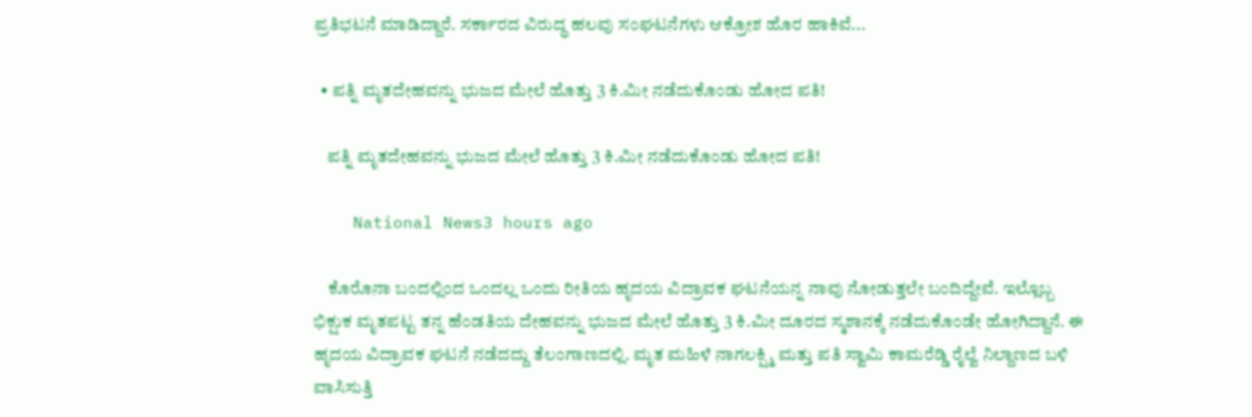ಪ್ರತಿಭಟನೆ ಮಾಡಿದ್ದಾರೆ. ಸರ್ಕಾರದ ವಿರುದ್ಧ ಹಲವು ಸಂಘಟನೆಗಳು ಆಕ್ರೋಶ ಹೊರ ಹಾಕಿವೆ...

  • ಪತ್ನಿ ಮೃತದೇಹವನ್ನು ಭುಜದ ಮೇಲೆ ಹೊತ್ತು 3 ಕಿ.ಮೀ ನಡೆದುಕೊಂಡು ಹೋದ ಪತಿ!

    ಪತ್ನಿ ಮೃತದೇಹವನ್ನು ಭುಜದ ಮೇಲೆ ಹೊತ್ತು 3 ಕಿ.ಮೀ ನಡೆದುಕೊಂಡು ಹೋದ ಪತಿ!

    National News3 hours ago

    ಕೊರೊನಾ ಬಂದಲ್ಲಿಂದ ಒಂದಲ್ಲ ಒಂದು ರೀತಿಯ ಹೃದಯ ವಿದ್ರಾವಕ ಘಟನೆಯನ್ನ ನಾವು ನೋಡುತ್ತಲೇ ಬಂದಿದ್ದೇವೆ. ಇಲ್ಲೊಬ್ಬ ಭಿಕ್ಷುಕ ಮೃತಪಟ್ಟ ತನ್ನ ಹೆಂಡತಿಯ ದೇಹವನ್ನು ಭುಜದ ಮೇಲೆ ಹೊತ್ತು 3 ಕಿ.ಮೀ ದೂರದ ಸ್ಮಶಾನಕ್ಕೆ ನಡೆದುಕೊಂಡೇ ಹೋಗಿದ್ದಾನೆ. ಈ ಹೃದಯ ವಿದ್ರಾವಕ ಘಟನೆ ನಡೆದದ್ದು ತೆಲಂಗಾಣದಲ್ಲಿ. ಮೃತ ಮಹಿಳೆ ನಾಗಲಕ್ಷ್ಮಿ ಮತ್ತು ಪತಿ ಸ್ವಾಮಿ ಕಾಮರೆಡ್ಡಿ ರೈಲ್ವೆ ನಿಲ್ದಾಣದ ಬಳಿ ವಾಸಿಸುತ್ತಿ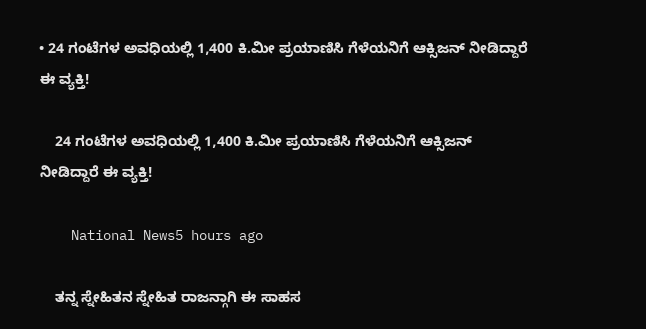• 24 ಗಂಟೆಗಳ ಅವಧಿಯಲ್ಲಿ 1,400 ಕಿ.ಮೀ ಪ್ರಯಾಣಿಸಿ ಗೆಳೆಯನಿಗೆ ಆಕ್ಸಿಜನ್ ನೀಡಿದ್ದಾರೆ ಈ ವ್ಯಕ್ತಿ!

    24 ಗಂಟೆಗಳ ಅವಧಿಯಲ್ಲಿ 1,400 ಕಿ.ಮೀ ಪ್ರಯಾಣಿಸಿ ಗೆಳೆಯನಿಗೆ ಆಕ್ಸಿಜನ್ ನೀಡಿದ್ದಾರೆ ಈ ವ್ಯಕ್ತಿ!

    National News5 hours ago

    ತನ್ನ ಸ್ನೇಹಿತನ ಸ್ನೇಹಿತ ರಾಜನ್ಗಾಗಿ ಈ ಸಾಹಸ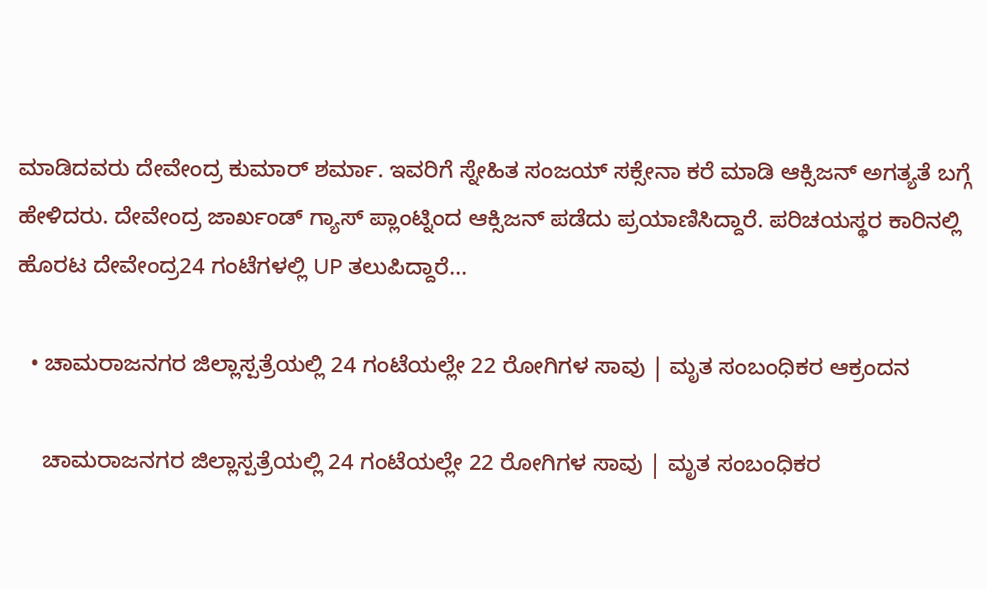ಮಾಡಿದವರು ದೇವೇಂದ್ರ ಕುಮಾರ್ ಶರ್ಮಾ. ಇವರಿಗೆ ಸ್ನೇಹಿತ ಸಂಜಯ್ ಸಕ್ಸೇನಾ ಕರೆ ಮಾಡಿ ಆಕ್ಸಿಜನ್ ಅಗತ್ಯತೆ ಬಗ್ಗೆ ಹೇಳಿದರು. ದೇವೇಂದ್ರ ಜಾರ್ಖಂಡ್ ಗ್ಯಾಸ್ ಪ್ಲಾಂಟ್ನಿಂದ ಆಕ್ಸಿಜನ್ ಪಡೆದು ಪ್ರಯಾಣಿಸಿದ್ದಾರೆ. ಪರಿಚಯಸ್ಥರ ಕಾರಿನಲ್ಲಿ ಹೊರಟ ದೇವೇಂದ್ರ24 ಗಂಟೆಗಳಲ್ಲಿ UP ತಲುಪಿದ್ದಾರೆ...

  • ಚಾಮರಾಜನಗರ ಜಿಲ್ಲಾಸ್ಪತ್ರೆಯಲ್ಲಿ 24 ಗಂಟೆಯಲ್ಲೇ 22 ರೋಗಿಗಳ ಸಾವು | ಮೃತ ಸಂಬಂಧಿಕರ ಆಕ್ರಂದನ

    ಚಾಮರಾಜನಗರ ಜಿಲ್ಲಾಸ್ಪತ್ರೆಯಲ್ಲಿ 24 ಗಂಟೆಯಲ್ಲೇ 22 ರೋಗಿಗಳ ಸಾವು | ಮೃತ ಸಂಬಂಧಿಕರ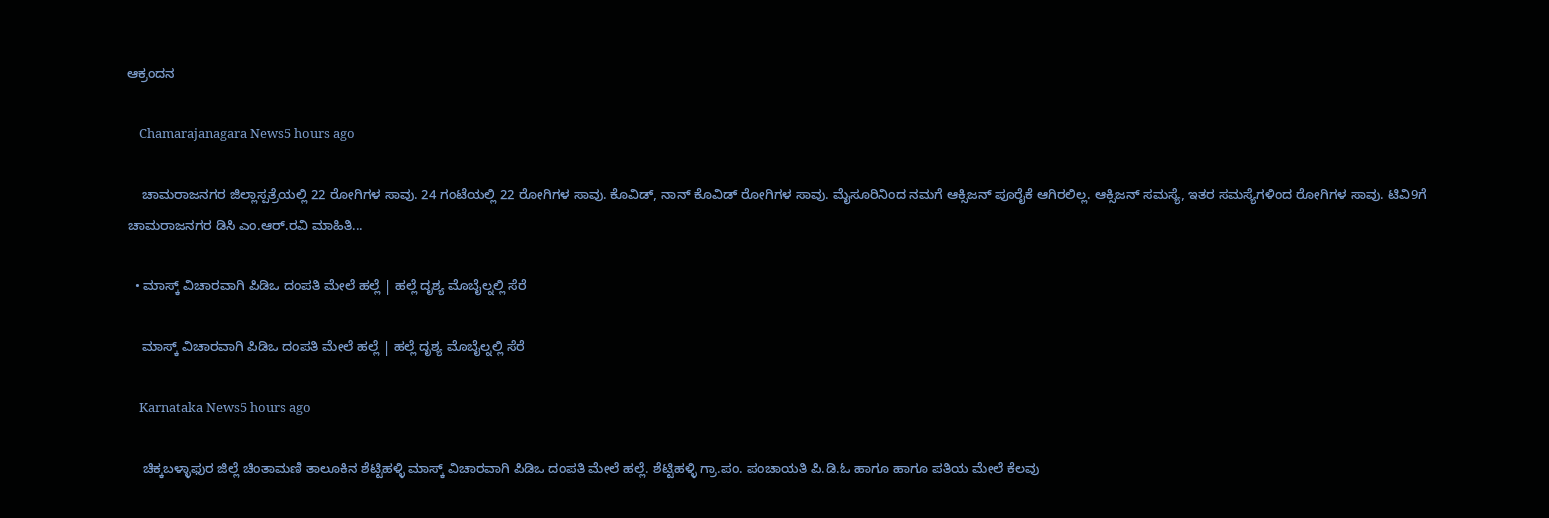ಆಕ್ರಂದನ

    Chamarajanagara News5 hours ago

    ಚಾಮರಾಜನಗರ ಜಿಲ್ಲಾಸ್ಪತ್ರೆಯಲ್ಲಿ 22 ರೋಗಿಗಳ ಸಾವು. 24 ಗಂಟೆಯಲ್ಲಿ 22 ರೋಗಿಗಳ ಸಾವು. ಕೊವಿಡ್, ನಾನ್ ಕೊವಿಡ್ ರೋಗಿಗಳ ಸಾವು. ಮೈಸೂರಿನಿಂದ ನಮಗೆ ಆಕ್ಸಿಜನ್ ಪೂರೈಕೆ ಆಗಿರಲಿಲ್ಲ. ಆಕ್ಸಿಜನ್ ಸಮಸ್ಯೆ, ಇತರ ಸಮಸ್ಯೆಗಳಿಂದ ರೋಗಿಗಳ ಸಾವು. ಟಿವಿ9ಗೆ ಚಾಮರಾಜನಗರ ಡಿಸಿ ಎಂ.ಆರ್.ರವಿ ಮಾಹಿತಿ...

  • ಮಾಸ್ಕ್ ವಿಚಾರವಾಗಿ ಪಿಡಿಒ ದಂಪತಿ ಮೇಲೆ ಹಲ್ಲೆ | ಹಲ್ಲೆ ದೃಶ್ಯ ಮೊಬೈಲ್ನಲ್ಲಿ ಸೆರೆ

    ಮಾಸ್ಕ್ ವಿಚಾರವಾಗಿ ಪಿಡಿಒ ದಂಪತಿ ಮೇಲೆ ಹಲ್ಲೆ | ಹಲ್ಲೆ ದೃಶ್ಯ ಮೊಬೈಲ್ನಲ್ಲಿ ಸೆರೆ

    Karnataka News5 hours ago

    ಚಿಕ್ಕಬಳ್ಳಾಫುರ ಜಿಲ್ಲೆ ಚಿಂತಾಮಣಿ ತಾಲೂಕಿನ ಶೆಟ್ಟಿಹಳ್ಳಿ ಮಾಸ್ಕ್ ವಿಚಾರವಾಗಿ ಪಿಡಿಒ ದಂಪತಿ ಮೇಲೆ ಹಲ್ಲೆ. ಶೆಟ್ಟಿಹಳ್ಳಿ ಗ್ರಾ.ಪಂ. ಪಂಚಾಯತಿ ಪಿ.ಡಿ.ಓ ಹಾಗೂ ಹಾಗೂ ಪತಿಯ ಮೇಲೆ ಕೆಲವು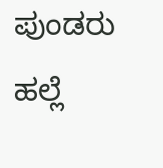ಪುಂಡರು ಹಲ್ಲೆ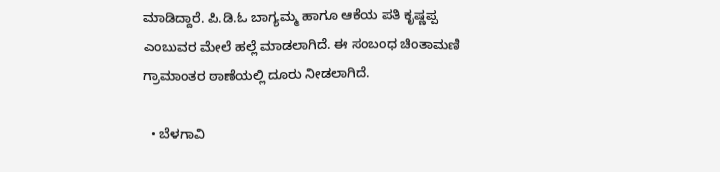ಮಾಡಿದ್ದಾರೆ. ಪಿ.ಡಿ.ಓ ಬಾಗ್ಯಮ್ಮ ಹಾಗೂ ಆಕೆಯ ಪತಿ ಕೃಷ್ಣಪ್ಪ ಎಂಬುವರ ಮೇಲೆ ಹಲ್ಲೆ ಮಾಡಲಾಗಿದೆ. ಈ ಸಂಬಂಧ ಚಿಂತಾಮಣಿ ಗ್ರಾಮಾಂತರ ಠಾಣೆಯಲ್ಲಿ ದೂರು ನೀಡಲಾಗಿದೆ.

  • ಬೆಳಗಾವಿ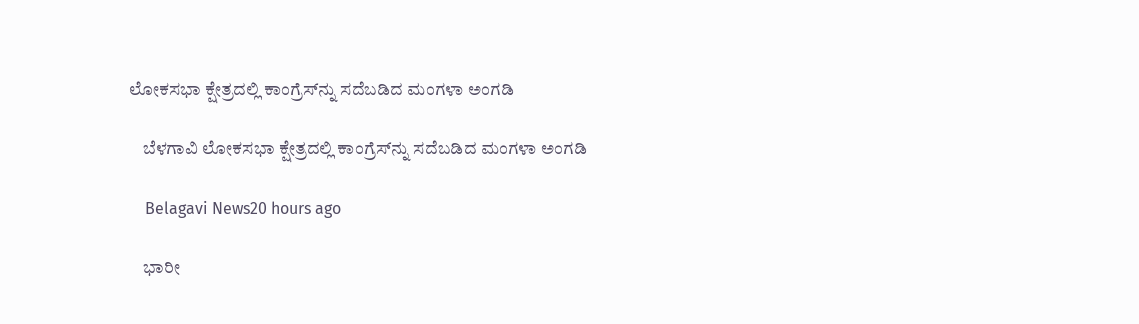ಲೋಕಸಭಾ ಕ್ಷೇತ್ರದಲ್ಲಿ ಕಾಂಗ್ರೆಸ್‌ನ್ನು ಸದೆಬಡಿದ ಮಂಗಳಾ ಅಂಗಡಿ

    ಬೆಳಗಾವಿ ಲೋಕಸಭಾ ಕ್ಷೇತ್ರದಲ್ಲಿ ಕಾಂಗ್ರೆಸ್‌ನ್ನು ಸದೆಬಡಿದ ಮಂಗಳಾ ಅಂಗಡಿ

    Belagavi News20 hours ago

    ಭಾರೀ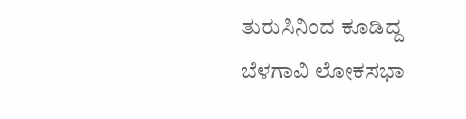ತುರುಸಿನಿಂದ ಕೂಡಿದ್ದ ಬೆಳಗಾವಿ ಲೋಕಸಭಾ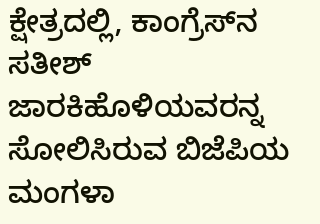ಕ್ಷೇತ್ರದಲ್ಲಿ, ಕಾಂಗ್ರೆಸ್‌ನ ಸತೀಶ್‌ ಜಾರಕಿಹೊಳಿಯವರನ್ನ ಸೋಲಿಸಿರುವ ಬಿಜೆಪಿಯ ಮಂಗಳಾ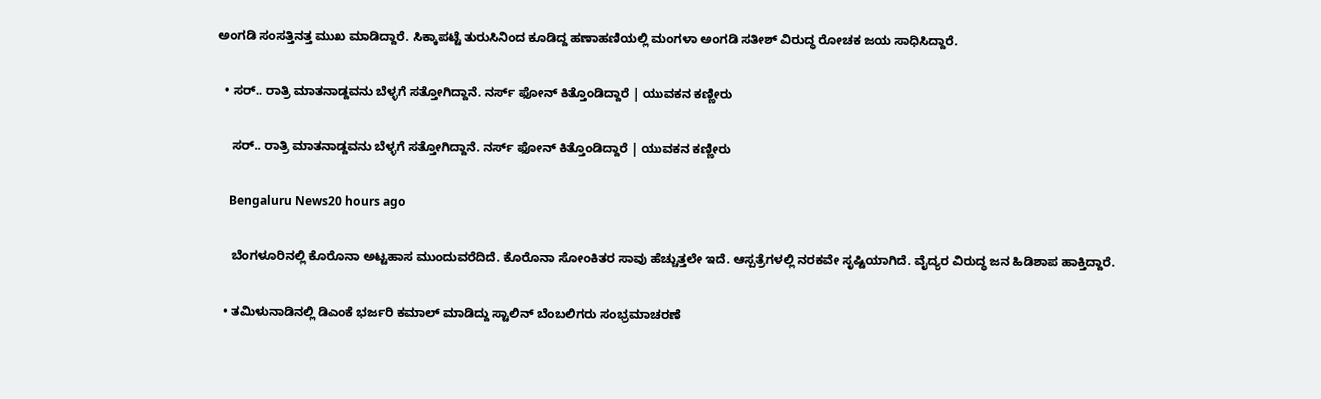ಅಂಗಡಿ ಸಂಸತ್ತಿನತ್ತ ಮುಖ ಮಾಡಿದ್ದಾರೆ. ಸಿಕ್ಕಾಪಟ್ಟೆ ತುರುಸಿನಿಂದ ಕೂಡಿದ್ದ ಹಣಾಹಣಿಯಲ್ಲಿ ಮಂಗಳಾ ಅಂಗಡಿ ಸತೀಶ್‌ ವಿರುದ್ಧ ರೋಚಕ ಜಯ ಸಾಧಿಸಿದ್ದಾರೆ.

  • ಸರ್.. ರಾತ್ರಿ ಮಾತನಾಡ್ದವನು ಬೆಳ್ಳಗೆ ಸತ್ತೋಗಿದ್ದಾನೆ. ನರ್ಸ್ ಫೋನ್ ಕಿತ್ತೊಂಡಿದ್ದಾರೆ | ಯುವಕನ ಕಣ್ಣೀರು

    ಸರ್.. ರಾತ್ರಿ ಮಾತನಾಡ್ದವನು ಬೆಳ್ಳಗೆ ಸತ್ತೋಗಿದ್ದಾನೆ. ನರ್ಸ್ ಫೋನ್ ಕಿತ್ತೊಂಡಿದ್ದಾರೆ | ಯುವಕನ ಕಣ್ಣೀರು

    Bengaluru News20 hours ago

    ಬೆಂಗಳೂರಿನಲ್ಲಿ ಕೊರೊನಾ ಅಟ್ಟಹಾಸ ಮುಂದುವರೆದಿದೆ. ಕೊರೊನಾ ಸೋಂಕಿತರ ಸಾವು ಹೆಚ್ಚುತ್ತಲೇ ಇದೆ. ಆಸ್ಪತ್ರೆಗಳಲ್ಲಿ ನರಕವೇ ಸೃಷ್ಟಿಯಾಗಿದೆ. ವೈದ್ಯರ ವಿರುದ್ಧ ಜನ ಹಿಡಿಶಾಪ ಹಾಕ್ತಿದ್ದಾರೆ.

  • ತಮಿಳುನಾಡಿನಲ್ಲಿ ಡಿಎಂಕೆ ಭರ್ಜರಿ ಕಮಾಲ್ ಮಾಡಿದ್ದು ಸ್ಟಾಲಿನ್ ಬೆಂಬಲಿಗರು ಸಂಭ್ರಮಾಚರಣೆ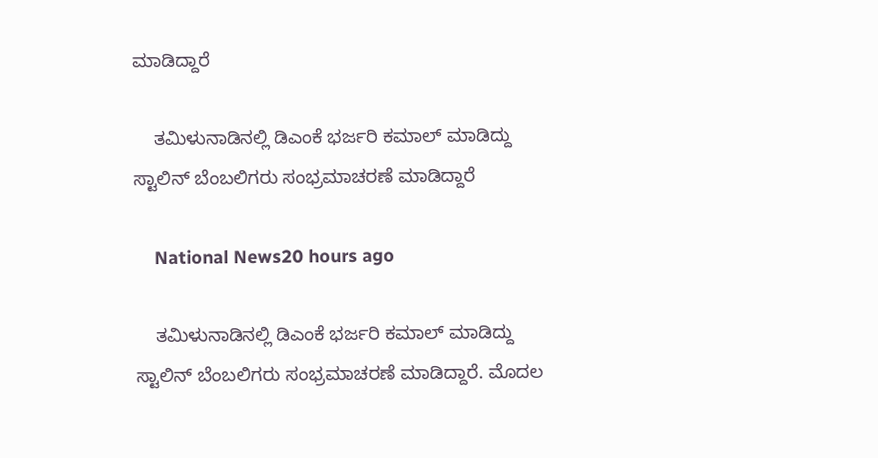ಮಾಡಿದ್ದಾರೆ

    ತಮಿಳುನಾಡಿನಲ್ಲಿ ಡಿಎಂಕೆ ಭರ್ಜರಿ ಕಮಾಲ್ ಮಾಡಿದ್ದು ಸ್ಟಾಲಿನ್ ಬೆಂಬಲಿಗರು ಸಂಭ್ರಮಾಚರಣೆ ಮಾಡಿದ್ದಾರೆ

    National News20 hours ago

    ತಮಿಳುನಾಡಿನಲ್ಲಿ ಡಿಎಂಕೆ ಭರ್ಜರಿ ಕಮಾಲ್ ಮಾಡಿದ್ದು ಸ್ಟಾಲಿನ್ ಬೆಂಬಲಿಗರು ಸಂಭ್ರಮಾಚರಣೆ ಮಾಡಿದ್ದಾರೆ. ಮೊದಲ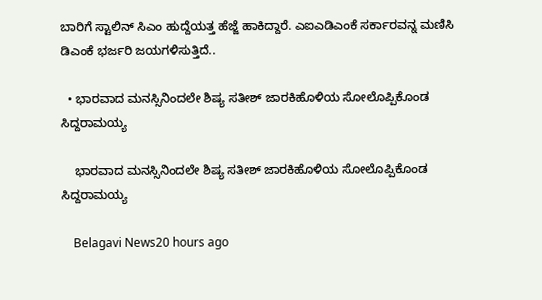ಬಾರಿಗೆ ಸ್ಟಾಲಿನ್ ಸಿಎಂ ಹುದ್ದೆಯತ್ತ ಹೆಜ್ಜೆ ಹಾಕಿದ್ದಾರೆ. ಎಐಎಡಿಎಂಕೆ ಸರ್ಕಾರವನ್ನ ಮಣಿಸಿ ಡಿಎಂಕೆ ಭರ್ಜರಿ ಜಯಗಳಿಸುತ್ತಿದೆ..

  • ಭಾರವಾದ ಮನಸ್ಸಿನಿಂದಲೇ ಶಿಷ್ಯ ಸತೀಶ್‌ ಜಾರಕಿಹೊಳಿಯ ಸೋಲೊಪ್ಪಿಕೊಂಡ ಸಿದ್ದರಾಮಯ್ಯ

    ಭಾರವಾದ ಮನಸ್ಸಿನಿಂದಲೇ ಶಿಷ್ಯ ಸತೀಶ್‌ ಜಾರಕಿಹೊಳಿಯ ಸೋಲೊಪ್ಪಿಕೊಂಡ ಸಿದ್ದರಾಮಯ್ಯ

    Belagavi News20 hours ago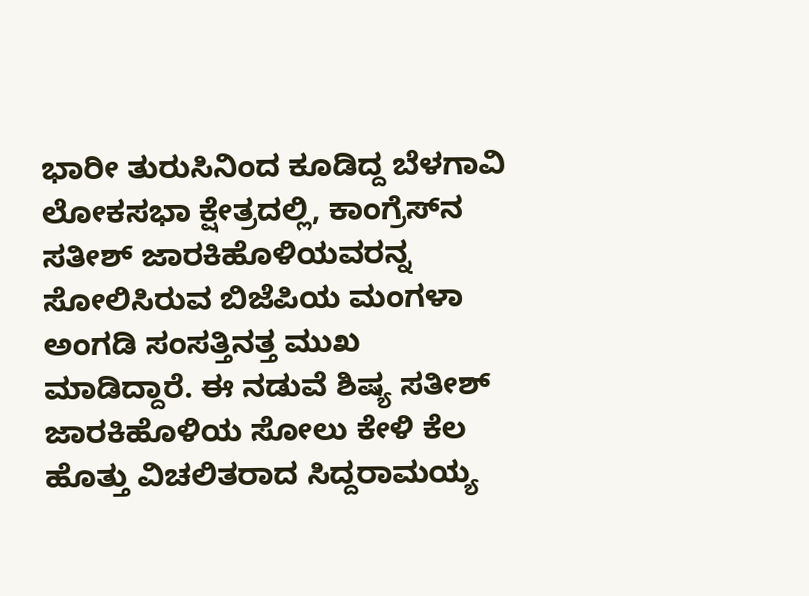ಭಾರೀ ತುರುಸಿನಿಂದ ಕೂಡಿದ್ದ ಬೆಳಗಾವಿ ಲೋಕಸಭಾ ಕ್ಷೇತ್ರದಲ್ಲಿ, ಕಾಂಗ್ರೆಸ್‌ನ ಸತೀಶ್‌ ಜಾರಕಿಹೊಳಿಯವರನ್ನ ಸೋಲಿಸಿರುವ ಬಿಜೆಪಿಯ ಮಂಗಳಾ ಅಂಗಡಿ ಸಂಸತ್ತಿನತ್ತ ಮುಖ ಮಾಡಿದ್ದಾರೆ. ಈ ನಡುವೆ ಶಿಷ್ಯ ಸತೀಶ್‌ ಜಾರಕಿಹೊಳಿಯ ಸೋಲು ಕೇಳಿ ಕೆಲ ಹೊತ್ತು ವಿಚಲಿತರಾದ ಸಿದ್ದರಾಮಯ್ಯ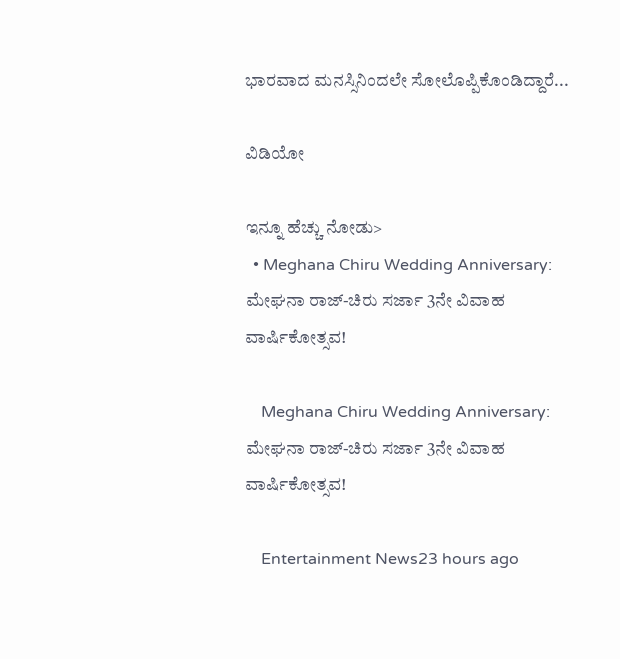ಭಾರವಾದ ಮನಸ್ಸಿನಿಂದಲೇ ಸೋಲೊಪ್ಪಿಕೊಂಡಿದ್ದಾರೆ...

ವಿಡಿಯೋ

ಇನ್ನೂ ಹೆಚ್ಚು ನೋಡು>
  • Meghana Chiru Wedding Anniversary: ಮೇಘನಾ ರಾಜ್-ಚಿರು ಸರ್ಜಾ 3ನೇ ವಿವಾಹ ವಾರ್ಷಿಕೋತ್ಸವ!

    Meghana Chiru Wedding Anniversary: ಮೇಘನಾ ರಾಜ್-ಚಿರು ಸರ್ಜಾ 3ನೇ ವಿವಾಹ ವಾರ್ಷಿಕೋತ್ಸವ!

    Entertainment News23 hours ago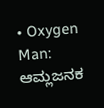• Oxygen Man: ಆಮ್ಲಜನಕ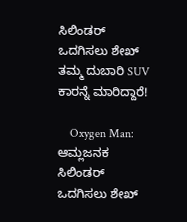ಸಿಲಿಂಡರ್ ಒದಗಿಸಲು ಶೇಖ್ ತಮ್ಮ ದುಬಾರಿ SUV ಕಾರನ್ನೆ ಮಾರಿದ್ದಾರೆ!

    Oxygen Man: ಆಮ್ಲಜನಕ ಸಿಲಿಂಡರ್ ಒದಗಿಸಲು ಶೇಖ್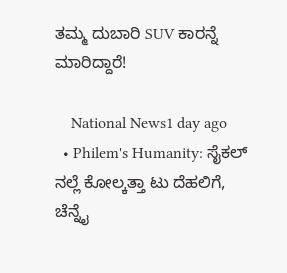ತಮ್ಮ ದುಬಾರಿ SUV ಕಾರನ್ನೆ ಮಾರಿದ್ದಾರೆ!

    National News1 day ago
  • Philem's Humanity: ಸೈಕಲ್ ನಲ್ಲೆ ಕೋಲ್ಕತ್ತಾ ಟು ದೆಹಲಿಗೆ, ಚೆನ್ನೈ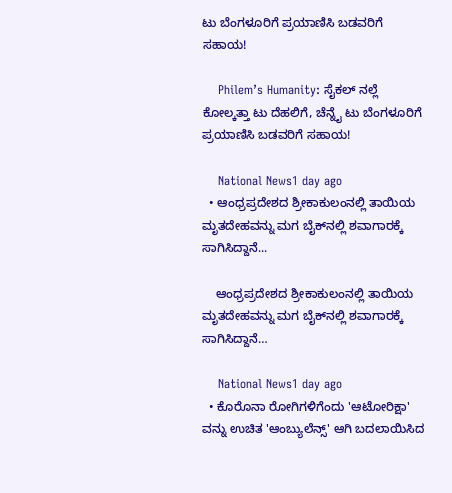ಟು ಬೆಂಗಳೂರಿಗೆ ಪ್ರಯಾಣಿಸಿ ಬಡವರಿಗೆ ಸಹಾಯ!

    Philem’s Humanity: ಸೈಕಲ್ ನಲ್ಲೆ ಕೋಲ್ಕತ್ತಾ ಟು ದೆಹಲಿಗೆ, ಚೆನ್ನೈ ಟು ಬೆಂಗಳೂರಿಗೆ ಪ್ರಯಾಣಿಸಿ ಬಡವರಿಗೆ ಸಹಾಯ!

    National News1 day ago
  • ಆಂಧ್ರಪ್ರದೇಶದ ಶ್ರೀಕಾಕುಲಂನಲ್ಲಿ ತಾಯಿಯ ಮೃತದೇಹವನ್ನು ಮಗ ಬೈಕ್‌ನಲ್ಲಿ ಶವಾಗಾರಕ್ಕೆ ಸಾಗಿಸಿದ್ದಾನೆ...

    ಆಂಧ್ರಪ್ರದೇಶದ ಶ್ರೀಕಾಕುಲಂನಲ್ಲಿ ತಾಯಿಯ ಮೃತದೇಹವನ್ನು ಮಗ ಬೈಕ್‌ನಲ್ಲಿ ಶವಾಗಾರಕ್ಕೆ ಸಾಗಿಸಿದ್ದಾನೆ…

    National News1 day ago
  • ಕೊರೊನಾ ರೋಗಿಗಳಿಗೆಂದು 'ಆಟೋರಿಕ್ಷಾ' ವನ್ನು ಉಚಿತ 'ಆಂಬ್ಯುಲೆನ್ಸ್' ಆಗಿ ಬದಲಾಯಿಸಿದ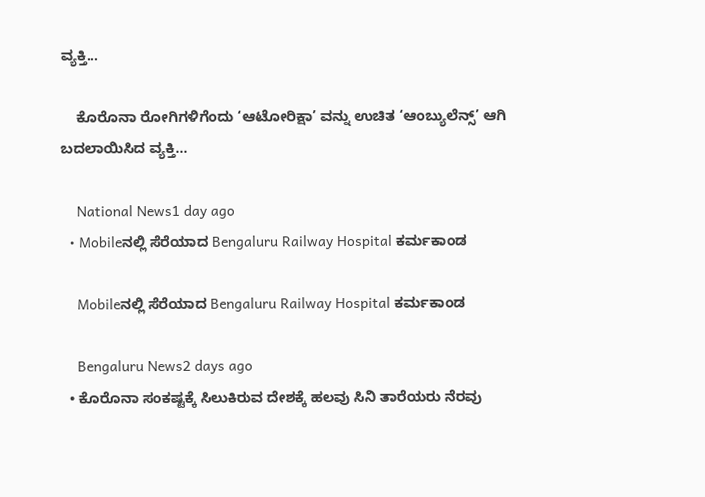ವ್ಯಕ್ತಿ...

    ಕೊರೊನಾ ರೋಗಿಗಳಿಗೆಂದು ‘ಆಟೋರಿಕ್ಷಾ’ ವನ್ನು ಉಚಿತ ‘ಆಂಬ್ಯುಲೆನ್ಸ್’ ಆಗಿ ಬದಲಾಯಿಸಿದ ವ್ಯಕ್ತಿ…

    National News1 day ago
  • Mobileನಲ್ಲಿ ಸೆರೆಯಾದ Bengaluru Railway Hospital ಕರ್ಮಕಾಂಡ

    Mobileನಲ್ಲಿ ಸೆರೆಯಾದ Bengaluru Railway Hospital ಕರ್ಮಕಾಂಡ

    Bengaluru News2 days ago
  • ಕೊರೊನಾ ಸಂಕಷ್ಟಕ್ಕೆ ಸಿಲುಕಿರುವ ದೇಶಕ್ಕೆ ಹಲವು ಸಿನಿ ತಾರೆಯರು ನೆರವು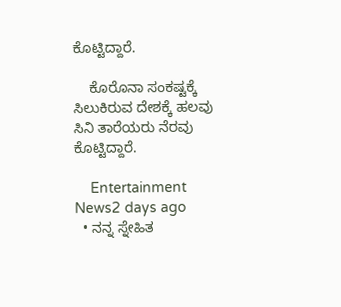ಕೊಟ್ಟಿದ್ದಾರೆ.

    ಕೊರೊನಾ ಸಂಕಷ್ಟಕ್ಕೆ ಸಿಲುಕಿರುವ ದೇಶಕ್ಕೆ ಹಲವು ಸಿನಿ ತಾರೆಯರು ನೆರವು ಕೊಟ್ಟಿದ್ದಾರೆ.

    Entertainment News2 days ago
  • ನನ್ನ ಸ್ನೇಹಿತ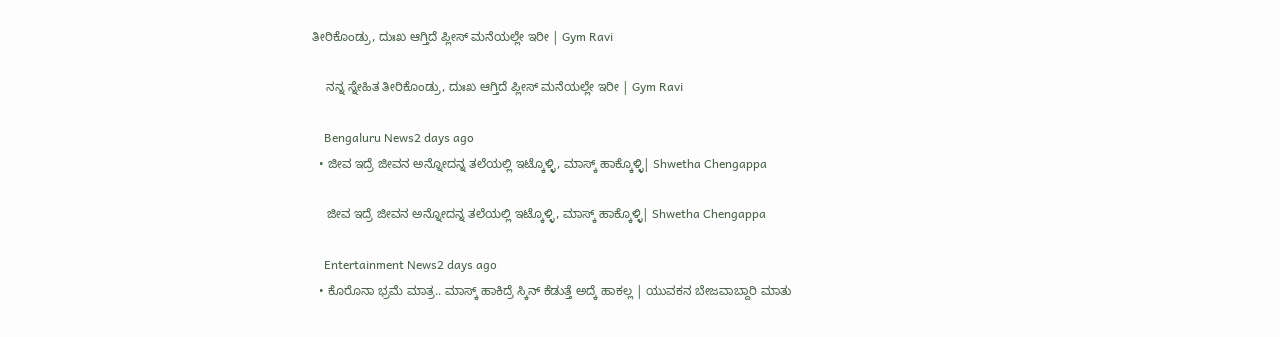ತೀರಿಕೊಂಡ್ರು, ದುಃಖ ಆಗ್ತಿದೆ ಪ್ಲೀಸ್ ಮನೆಯಲ್ಲೇ ಇರೀ | Gym Ravi

    ನನ್ನ ಸ್ನೇಹಿತ ತೀರಿಕೊಂಡ್ರು, ದುಃಖ ಆಗ್ತಿದೆ ಪ್ಲೀಸ್ ಮನೆಯಲ್ಲೇ ಇರೀ | Gym Ravi

    Bengaluru News2 days ago
  • ಜೀವ ಇದ್ರೆ ಜೀವನ ಅನ್ನೋದನ್ನ ತಲೆಯಲ್ಲಿ ಇಟ್ಕೊಳ್ಳಿ, ಮಾಸ್ಕ್ ಹಾಕ್ಕೊಳ್ಳಿ| Shwetha Chengappa

    ಜೀವ ಇದ್ರೆ ಜೀವನ ಅನ್ನೋದನ್ನ ತಲೆಯಲ್ಲಿ ಇಟ್ಕೊಳ್ಳಿ, ಮಾಸ್ಕ್ ಹಾಕ್ಕೊಳ್ಳಿ| Shwetha Chengappa

    Entertainment News2 days ago
  • ಕೊರೊನಾ ಭ್ರಮೆ ಮಾತ್ರ.. ಮಾಸ್ಕ್ ಹಾಕಿದ್ರೆ ಸ್ಕಿನ್ ಕೆಡುತ್ತೆ ಅದ್ಕೆ ಹಾಕಲ್ಲ | ಯುವಕನ ಬೇಜವಾಬ್ದಾರಿ ಮಾತು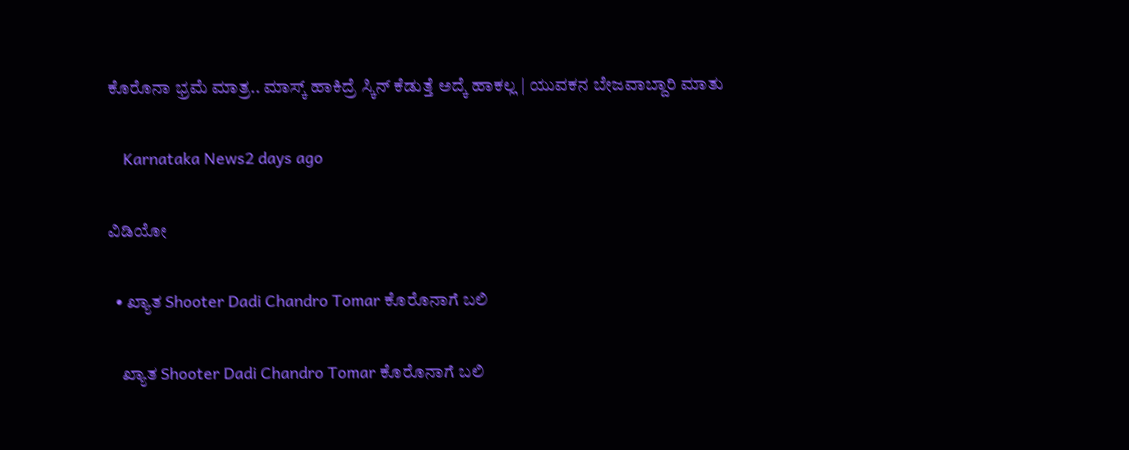ಕೊರೊನಾ ಭ್ರಮೆ ಮಾತ್ರ.. ಮಾಸ್ಕ್ ಹಾಕಿದ್ರೆ ಸ್ಕಿನ್ ಕೆಡುತ್ತೆ ಅದ್ಕೆ ಹಾಕಲ್ಲ | ಯುವಕನ ಬೇಜವಾಬ್ದಾರಿ ಮಾತು

    Karnataka News2 days ago

ವಿಡಿಯೋ

  • ಖ್ಯಾತ Shooter Dadi Chandro Tomar ಕೊರೊನಾಗೆ ಬಲಿ

    ಖ್ಯಾತ Shooter Dadi Chandro Tomar ಕೊರೊನಾಗೆ ಬಲಿ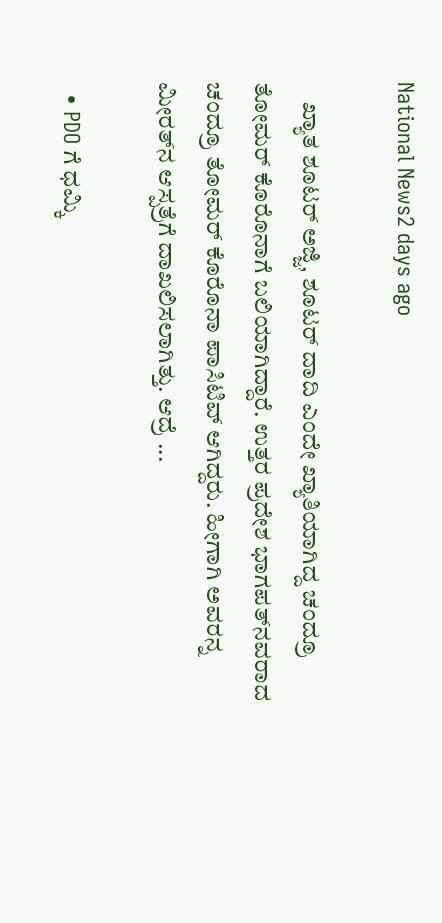National News2 days ago

    ಖ್ಯಾತ ಶೂಟರ್‌ ಅಜ್ಜಿ, ಶೂಟರ್‌ ದಾದಿ ಎಂದೇ ಖ್ಯಾತಿಯಾಗಿದ್ದ ಚಂದ್ರೂ ತೋಮರ್‌ ಕೊರೊನಾಗೆ ಬಲಿಯಾಗಿದ್ದಾರೆ. ಉತ್ತರ ಪ್ರದೇಶ ಭಾಗಪತ್‌ನವರಾದ ಚಂದ್ರೂ ತೋಮರ್‌ ಕೊರೊನಾ ಪಾಸಿಟಿವ್‌ ಆಗಿದ್ದರು. ಹೀಗಾಗಿ ಅವರನ್ನ ಮೀರತ್‌ನ ಆಸ್ಪತ್ರೆಗೆ ದಾಖಲಿಸಲಾಗಿತ್ತು. ಆದ್ರೆ ...

  • PDO ಗೆ ಧಮ್ಕಿ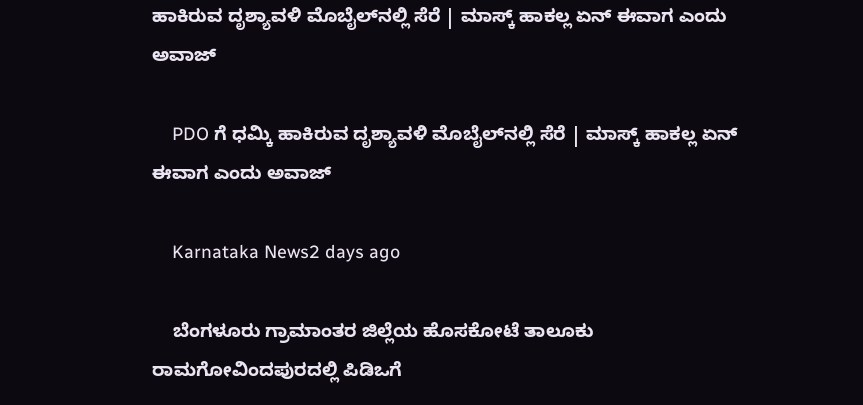ಹಾಕಿರುವ ದೃಶ್ಯಾವಳಿ ಮೊಬೈಲ್‌ನಲ್ಲಿ ಸೆರೆ | ಮಾಸ್ಕ್ ಹಾಕಲ್ಲ ಏನ್ ಈವಾಗ ಎಂದು ಅವಾಜ್

    PDO ಗೆ ಧಮ್ಕಿ ಹಾಕಿರುವ ದೃಶ್ಯಾವಳಿ ಮೊಬೈಲ್‌ನಲ್ಲಿ ಸೆರೆ | ಮಾಸ್ಕ್ ಹಾಕಲ್ಲ ಏನ್ ಈವಾಗ ಎಂದು ಅವಾಜ್

    Karnataka News2 days ago

    ಬೆಂಗಳೂರು ಗ್ರಾಮಾಂತರ ಜಿಲ್ಲೆಯ ಹೊಸಕೋಟೆ ತಾಲೂಕು ರಾಮಗೋವಿಂದಪುರದಲ್ಲಿ ಪಿಡಿಒಗೆ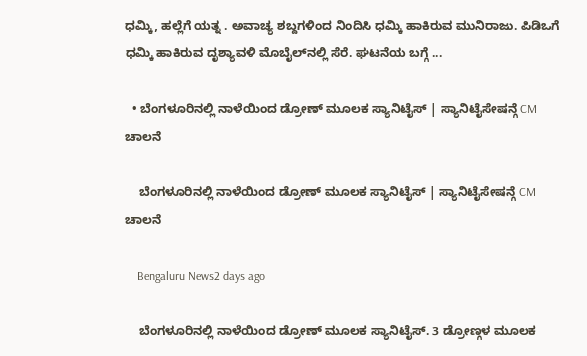ಧಮ್ಕಿ, ಹಲ್ಲೆಗೆ ಯತ್ನ . ಅವಾಚ್ಯ ಶಬ್ದಗಳಿಂದ ನಿಂದಿಸಿ ಧಮ್ಕಿ ಹಾಕಿರುವ ಮುನಿರಾಜು. ಪಿಡಿಒಗೆ ಧಮ್ಕಿ ಹಾಕಿರುವ ದೃಶ್ಯಾವಳಿ ಮೊಬೈಲ್‌ನಲ್ಲಿ ಸೆರೆ. ಘಟನೆಯ ಬಗ್ಗೆ ...

  • ಬೆಂಗಳೂರಿನಲ್ಲಿ ನಾಳೆಯಿಂದ ಡ್ರೋಣ್ ಮೂಲಕ ಸ್ಯಾನಿಟೈಸ್ | ಸ್ಯಾನಿಟೈಸೇಷನ್ಗೆ CM ಚಾಲನೆ

    ಬೆಂಗಳೂರಿನಲ್ಲಿ ನಾಳೆಯಿಂದ ಡ್ರೋಣ್ ಮೂಲಕ ಸ್ಯಾನಿಟೈಸ್ | ಸ್ಯಾನಿಟೈಸೇಷನ್ಗೆ CM ಚಾಲನೆ

    Bengaluru News2 days ago

    ಬೆಂಗಳೂರಿನಲ್ಲಿ ನಾಳೆಯಿಂದ ಡ್ರೋಣ್ ಮೂಲಕ ಸ್ಯಾನಿಟೈಸ್. 3 ಡ್ರೋಣ್ಗಳ ಮೂಲಕ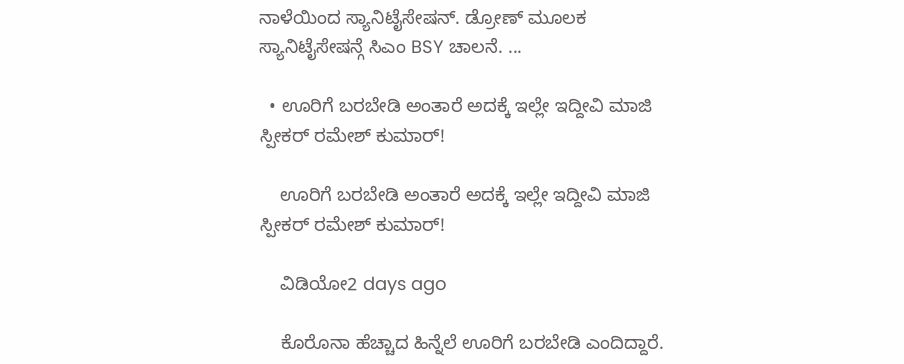ನಾಳೆಯಿಂದ ಸ್ಯಾನಿಟೈಸೇಷನ್. ಡ್ರೋಣ್ ಮೂಲಕ ಸ್ಯಾನಿಟೈಸೇಷನ್ಗೆ ಸಿಎಂ BSY ಚಾಲನೆ. ...

  • ಊರಿಗೆ ಬರಬೇಡಿ ಅಂತಾರೆ ಅದಕ್ಕೆ ಇಲ್ಲೇ ಇದ್ದೀವಿ ಮಾಜಿ ಸ್ಪೀಕರ್ ರಮೇಶ್ ಕುಮಾರ್!

    ಊರಿಗೆ ಬರಬೇಡಿ ಅಂತಾರೆ ಅದಕ್ಕೆ ಇಲ್ಲೇ ಇದ್ದೀವಿ ಮಾಜಿ ಸ್ಪೀಕರ್ ರಮೇಶ್ ಕುಮಾರ್!

    ವಿಡಿಯೋ2 days ago

    ಕೊರೊನಾ ಹೆಚ್ಚಾದ ಹಿನ್ನೆಲೆ ಊರಿಗೆ ಬರಬೇಡಿ ಎಂದಿದ್ದಾರೆ.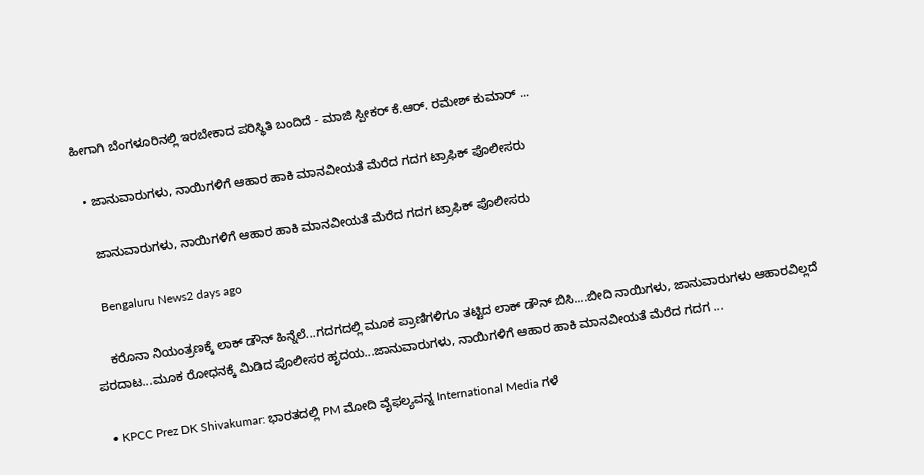ಹೀಗಾಗಿ ಬೆಂಗಳೂರಿನಲ್ಲಿ ಇರಬೇಕಾದ ಪರಿಸ್ಥಿತಿ ಬಂದಿದೆ - ಮಾಜಿ ಸ್ಪೀಕರ್ ಕೆ.ಆರ್. ರಮೇಶ್ ಕುಮಾರ್ ...

  • ಜಾನುವಾರುಗಳು, ನಾಯಿಗಳಿಗೆ ಆಹಾರ ಹಾಕಿ ಮಾನವೀಯತೆ ಮೆರೆದ ಗದಗ ಟ್ರಾಫಿಕ್ ಪೊಲೀಸರು

    ಜಾನುವಾರುಗಳು, ನಾಯಿಗಳಿಗೆ ಆಹಾರ ಹಾಕಿ ಮಾನವೀಯತೆ ಮೆರೆದ ಗದಗ ಟ್ರಾಫಿಕ್ ಪೊಲೀಸರು

    Bengaluru News2 days ago

    ಕರೊನಾ ನಿಯಂತ್ರಣಕ್ಕೆ ಲಾಕ್ ಡೌನ್ ಹಿನ್ನೆಲೆ...ಗದಗದಲ್ಲಿ ಮೂಕ ಪ್ರಾಣಿಗಳಿಗೂ ತಟ್ಟಿದ ಲಾಕ್ ಡೌನ್ ಬಿಸಿ....ಬೀದಿ ನಾಯಿಗಳು, ಜಾನುವಾರುಗಳು ಆಹಾರವಿಲ್ಲದೆ ಪರದಾಟ...ಮೂಕ ರೋಧನಕ್ಕೆ ಮಿಡಿದ ಪೊಲೀಸರ ಹೃದಯ...ಜಾನುವಾರುಗಳು, ನಾಯಿಗಳಿಗೆ ಆಹಾರ ಹಾಕಿ ಮಾನವೀಯತೆ ಮೆರೆದ ಗದಗ ...

  • KPCC Prez DK Shivakumar: ಭಾರತದಲ್ಲಿ PM ಮೋದಿ ವೈಫಲ್ಯವನ್ನ International Media ಗಳೆ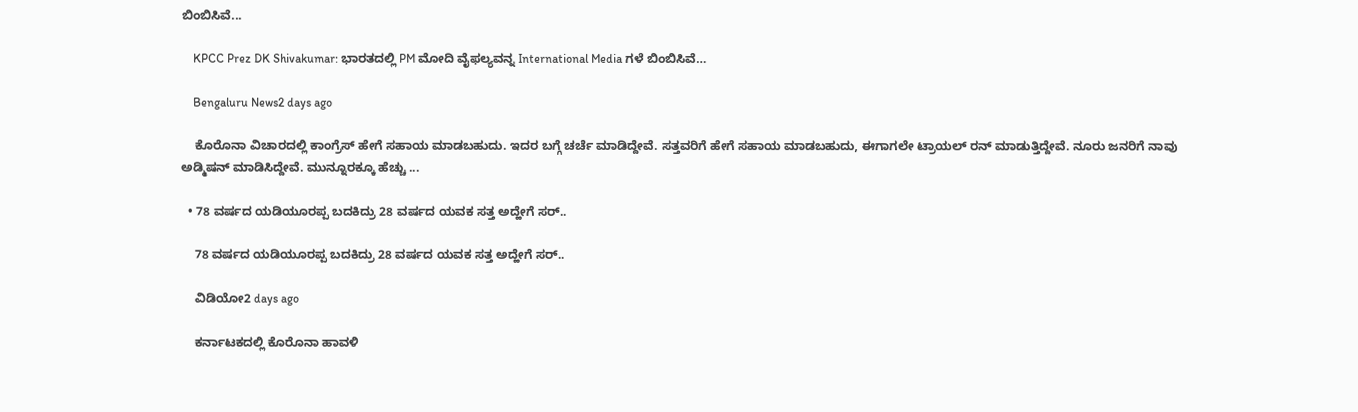ಬಿಂಬಿಸಿವೆ...

    KPCC Prez DK Shivakumar: ಭಾರತದಲ್ಲಿ PM ಮೋದಿ ವೈಫಲ್ಯವನ್ನ International Media ಗಳೆ ಬಿಂಬಿಸಿವೆ…

    Bengaluru News2 days ago

    ಕೊರೊನಾ ವಿಚಾರದಲ್ಲಿ ಕಾಂಗ್ರೆಸ್ ಹೇಗೆ ಸಹಾಯ‌ ಮಾಡಬಹುದು. ಇದರ ಬಗ್ಗೆ ಚರ್ಚೆ ಮಾಡಿದ್ದೇವೆ. ಸತ್ತವರಿಗೆ ಹೇಗೆ ಸಹಾಯ ‌ಮಾಡಬಹುದು, ಈಗಾಗಲೇ ಟ್ರಾಯಲ್ ರನ್ ಮಾಡುತ್ತಿದ್ದೇವೆ. ನೂರು ಜನರಿಗೆ ನಾವು ಅಡ್ಮಿಷನ್ ಮಾಡಿಸಿದ್ದೇವೆ. ಮುನ್ನೂರಕ್ಕೂ ಹೆಚ್ಚು ...

  • 78 ವರ್ಷದ ಯಡಿಯೂರಪ್ಪ ಬದಕಿದ್ರು 28 ವರ್ಷದ ಯವಕ ಸತ್ತ ಅದ್ಹೇಗೆ ಸರ್‌..

    78 ವರ್ಷದ ಯಡಿಯೂರಪ್ಪ ಬದಕಿದ್ರು 28 ವರ್ಷದ ಯವಕ ಸತ್ತ ಅದ್ಹೇಗೆ ಸರ್‌..

    ವಿಡಿಯೋ2 days ago

    ಕರ್ನಾಟಕದಲ್ಲಿ ಕೊರೊನಾ ಹಾವಳಿ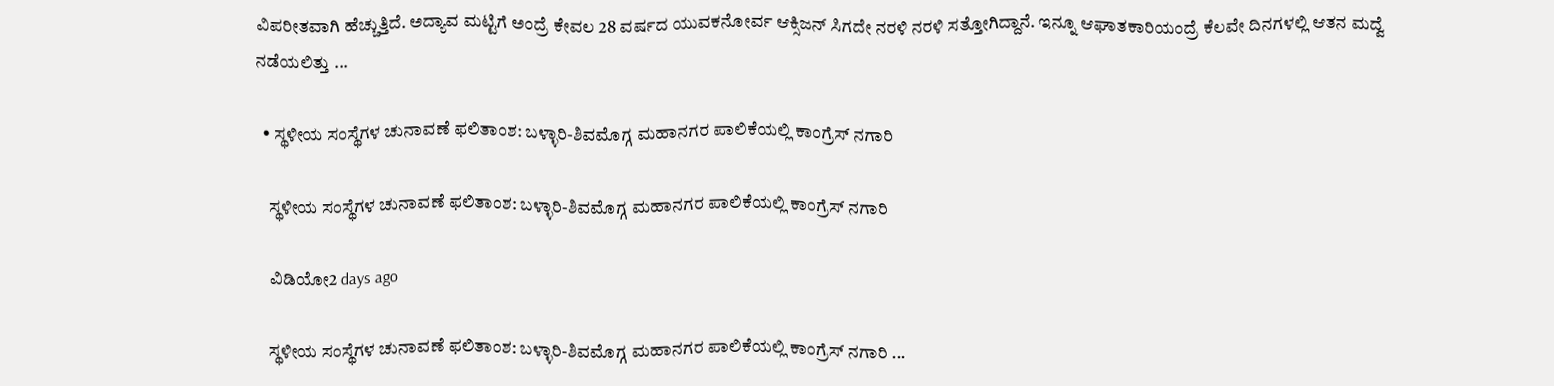ವಿಪರೀತವಾಗಿ ಹೆಚ್ಚುತ್ತಿದೆ. ಅದ್ಯಾವ ಮಟ್ಟಿಗೆ ಅಂದ್ರೆ ಕೇವಲ 28 ವರ್ಷದ ಯುವಕನೋರ್ವ ಆಕ್ಸಿಜನ್‌ ಸಿಗದೇ ನರಳಿ ನರಳಿ ಸತ್ತೋಗಿದ್ದಾನೆ. ಇನ್ನೂ ಆಘಾತಕಾರಿಯಂದ್ರೆ ಕೆಲವೇ ದಿನಗಳಲ್ಲಿ ಆತನ ಮದ್ವೆ ನಡೆಯಲಿತ್ತು ...

  • ಸ್ಥಳೀಯ ಸಂಸ್ಥೆಗಳ ಚುನಾವಣೆ ಫಲಿತಾಂಶ: ಬಳ್ಳಾರಿ-ಶಿವಮೊಗ್ಗ ಮಹಾನಗರ ಪಾಲಿಕೆಯಲ್ಲಿ ಕಾಂಗ್ರೆಸ್ ನಗಾರಿ

    ಸ್ಥಳೀಯ ಸಂಸ್ಥೆಗಳ ಚುನಾವಣೆ ಫಲಿತಾಂಶ: ಬಳ್ಳಾರಿ-ಶಿವಮೊಗ್ಗ ಮಹಾನಗರ ಪಾಲಿಕೆಯಲ್ಲಿ ಕಾಂಗ್ರೆಸ್ ನಗಾರಿ

    ವಿಡಿಯೋ2 days ago

    ಸ್ಥಳೀಯ ಸಂಸ್ಥೆಗಳ ಚುನಾವಣೆ ಫಲಿತಾಂಶ: ಬಳ್ಳಾರಿ-ಶಿವಮೊಗ್ಗ ಮಹಾನಗರ ಪಾಲಿಕೆಯಲ್ಲಿ ಕಾಂಗ್ರೆಸ್ ನಗಾರಿ ...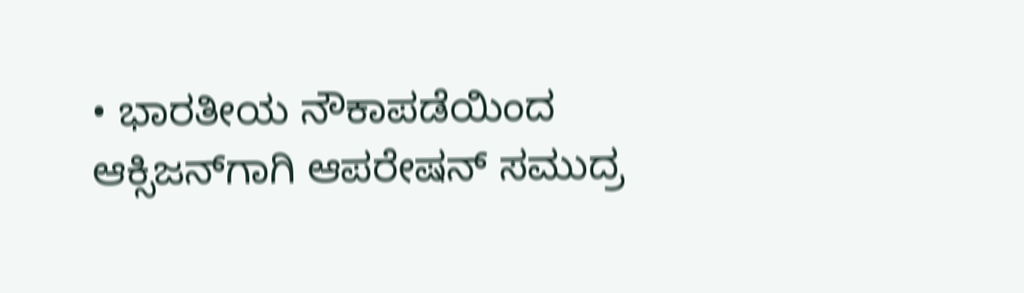• ಭಾರತೀಯ ನೌಕಾಪಡೆಯಿಂದ ಆಕ್ಸಿಜನ್‌ಗಾಗಿ ಆಪರೇಷನ್‌ ಸಮುದ್ರ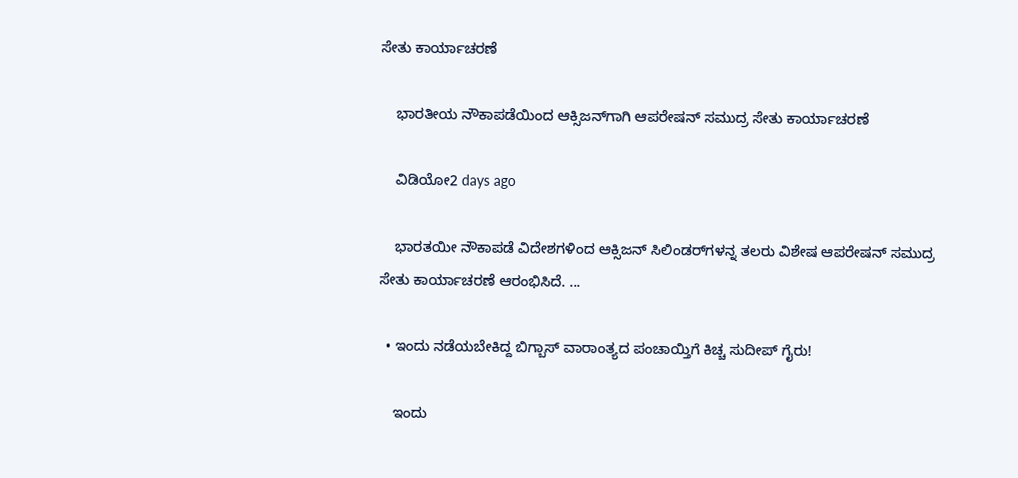ಸೇತು ಕಾರ್ಯಾಚರಣೆ

    ಭಾರತೀಯ ನೌಕಾಪಡೆಯಿಂದ ಆಕ್ಸಿಜನ್‌ಗಾಗಿ ಆಪರೇಷನ್‌ ಸಮುದ್ರ ಸೇತು ಕಾರ್ಯಾಚರಣೆ

    ವಿಡಿಯೋ2 days ago

    ಭಾರತಯೀ ನೌಕಾಪಡೆ ವಿದೇಶಗಳಿಂದ ಆಕ್ಸಿಜನ್‌ ಸಿಲಿಂಡರ್‌ಗಳನ್ನ ತಲರು ವಿಶೇಷ ಆಪರೇಷನ್‌ ಸಮುದ್ರ ಸೇತು ಕಾರ್ಯಾಚರಣೆ ಆರಂಭಿಸಿದೆ. ...

  • ಇಂದು ನಡೆಯಬೇಕಿದ್ದ ಬಿಗ್ಬಾಸ್ ವಾರಾಂತ್ಯದ ಪಂಚಾಯ್ತಿಗೆ ಕಿಚ್ಚ ಸುದೀಪ್ ಗೈರು!

    ಇಂದು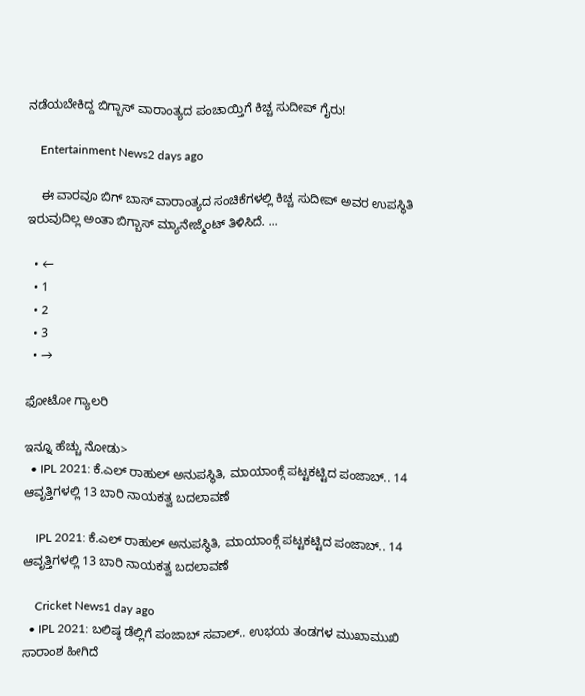ನಡೆಯಬೇಕಿದ್ದ ಬಿಗ್ಬಾಸ್ ವಾರಾಂತ್ಯದ ಪಂಚಾಯ್ತಿಗೆ ಕಿಚ್ಚ ಸುದೀಪ್ ಗೈರು!

    Entertainment News2 days ago

    ಈ ವಾರವೂ ಬಿಗ್ ಬಾಸ್ ವಾರಾಂತ್ಯದ ಸಂಚಿಕೆಗಳಲ್ಲಿ ಕಿಚ್ಚ ಸುದೀಪ್ ಅವರ ಉಪಸ್ಥಿತಿ ಇರುವುದಿಲ್ಲ ಅಂತಾ ಬಿಗ್ಬಾಸ್ ಮ್ಯಾನೇಜ್ಮೆಂಟ್ ತಿಳಿಸಿದೆ. ...

  • ←
  • 1
  • 2
  • 3
  • →

ಫೋಟೋ ಗ್ಯಾಲರಿ

ಇನ್ನೂ ಹೆಚ್ಚು ನೋಡು>
  • IPL 2021: ಕೆ.ಎಲ್ ರಾಹುಲ್ ಅನುಪಸ್ಥಿತಿ, ಮಾಯಾಂಕ್ಗೆ ಪಟ್ಟಕಟ್ಟಿದ ಪಂಜಾಬ್.. 14 ಆವೃತ್ತಿಗಳಲ್ಲಿ 13 ಬಾರಿ ನಾಯಕತ್ವ ಬದಲಾವಣೆ

    IPL 2021: ಕೆ.ಎಲ್ ರಾಹುಲ್ ಅನುಪಸ್ಥಿತಿ, ಮಾಯಾಂಕ್ಗೆ ಪಟ್ಟಕಟ್ಟಿದ ಪಂಜಾಬ್.. 14 ಆವೃತ್ತಿಗಳಲ್ಲಿ 13 ಬಾರಿ ನಾಯಕತ್ವ ಬದಲಾವಣೆ

    Cricket News1 day ago
  • IPL 2021: ಬಲಿಷ್ಠ ಡೆಲ್ಲಿಗೆ ಪಂಜಾಬ್ ಸವಾಲ್.. ಉಭಯ ತಂಡಗಳ ಮುಖಾಮುಖಿ ಸಾರಾಂಶ ಹೀಗಿದೆ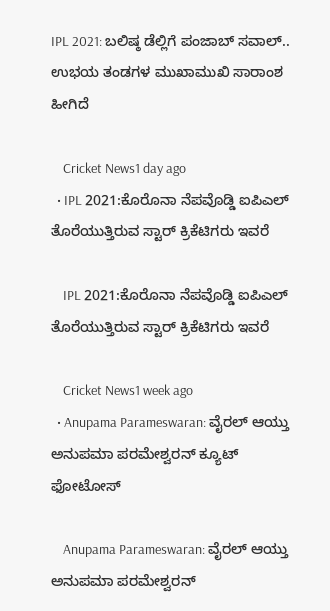IPL 2021: ಬಲಿಷ್ಠ ಡೆಲ್ಲಿಗೆ ಪಂಜಾಬ್ ಸವಾಲ್.. ಉಭಯ ತಂಡಗಳ ಮುಖಾಮುಖಿ ಸಾರಾಂಶ ಹೀಗಿದೆ

    Cricket News1 day ago
  • IPL 2021:ಕೊರೊನಾ ನೆಪವೊಡ್ಡಿ ಐಪಿಎಲ್ ತೊರೆಯುತ್ತಿರುವ ಸ್ಟಾರ್ ಕ್ರಿಕೆಟಿಗರು ಇವರೆ

    IPL 2021:ಕೊರೊನಾ ನೆಪವೊಡ್ಡಿ ಐಪಿಎಲ್ ತೊರೆಯುತ್ತಿರುವ ಸ್ಟಾರ್ ಕ್ರಿಕೆಟಿಗರು ಇವರೆ

    Cricket News1 week ago
  • Anupama Parameswaran: ವೈರಲ್ ಆಯ್ತು ಅನುಪಮಾ ಪರಮೇಶ್ವರನ್ ಕ್ಯೂಟ್ ಫೋಟೋಸ್

    Anupama Parameswaran: ವೈರಲ್ ಆಯ್ತು ಅನುಪಮಾ ಪರಮೇಶ್ವರನ್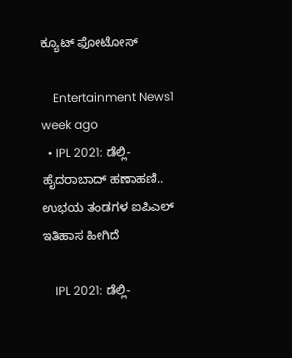ಕ್ಯೂಟ್ ಫೋಟೋಸ್

    Entertainment News1 week ago
  • IPL 2021: ಡೆಲ್ಲಿ- ಹೈದರಾಬಾದ್ ಹಣಾಹಣಿ.. ಉಭಯ ತಂಡಗಳ ಐಪಿಎಲ್ ಇತಿಹಾಸ ಹೀಗಿದೆ

    IPL 2021: ಡೆಲ್ಲಿ-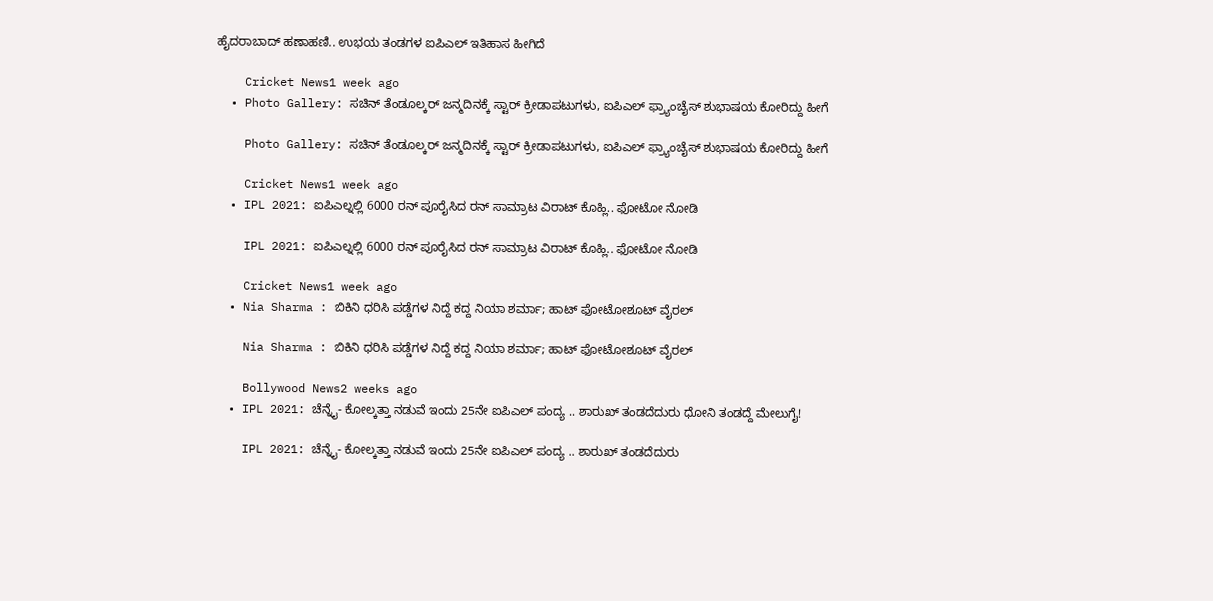ಹೈದರಾಬಾದ್ ಹಣಾಹಣಿ.. ಉಭಯ ತಂಡಗಳ ಐಪಿಎಲ್ ಇತಿಹಾಸ ಹೀಗಿದೆ

    Cricket News1 week ago
  • Photo Gallery: ಸಚಿನ್ ತೆಂಡೂಲ್ಕರ್ ಜನ್ಮದಿನಕ್ಕೆ ಸ್ಟಾರ್ ಕ್ರೀಡಾಪಟುಗಳು, ಐಪಿಎಲ್ ಫ್ರ್ಯಾಂಚೈಸ್ ಶುಭಾಷಯ ಕೋರಿದ್ದು ಹೀಗೆ

    Photo Gallery: ಸಚಿನ್ ತೆಂಡೂಲ್ಕರ್ ಜನ್ಮದಿನಕ್ಕೆ ಸ್ಟಾರ್ ಕ್ರೀಡಾಪಟುಗಳು, ಐಪಿಎಲ್ ಫ್ರ್ಯಾಂಚೈಸ್ ಶುಭಾಷಯ ಕೋರಿದ್ದು ಹೀಗೆ

    Cricket News1 week ago
  • IPL 2021: ಐಪಿಎಲ್ನಲ್ಲಿ 6000 ರನ್ ಪೂರೈಸಿದ ರನ್ ಸಾಮ್ರಾಟ ವಿರಾಟ್ ಕೊಹ್ಲಿ.. ಫೋಟೋ ನೋಡಿ

    IPL 2021: ಐಪಿಎಲ್ನಲ್ಲಿ 6000 ರನ್ ಪೂರೈಸಿದ ರನ್ ಸಾಮ್ರಾಟ ವಿರಾಟ್ ಕೊಹ್ಲಿ.. ಫೋಟೋ ನೋಡಿ

    Cricket News1 week ago
  • Nia Sharma : ಬಿಕಿನಿ ಧರಿಸಿ ಪಡ್ಡೆಗಳ ನಿದ್ದೆ ಕದ್ದ ನಿಯಾ ಶರ್ಮಾ; ಹಾಟ್ ಫೋಟೋಶೂಟ್ ವೈರಲ್

    Nia Sharma : ಬಿಕಿನಿ ಧರಿಸಿ ಪಡ್ಡೆಗಳ ನಿದ್ದೆ ಕದ್ದ ನಿಯಾ ಶರ್ಮಾ; ಹಾಟ್ ಫೋಟೋಶೂಟ್ ವೈರಲ್

    Bollywood News2 weeks ago
  • IPL 2021: ಚೆನ್ನೈ- ಕೋಲ್ಕತ್ತಾ ನಡುವೆ ಇಂದು 25ನೇ ಐಪಿಎಲ್ ಪಂದ್ಯ .. ಶಾರುಖ್ ತಂಡದೆದುರು ಧೋನಿ ತಂಡದ್ದೆ ಮೇಲುಗೈ!

    IPL 2021: ಚೆನ್ನೈ- ಕೋಲ್ಕತ್ತಾ ನಡುವೆ ಇಂದು 25ನೇ ಐಪಿಎಲ್ ಪಂದ್ಯ .. ಶಾರುಖ್ ತಂಡದೆದುರು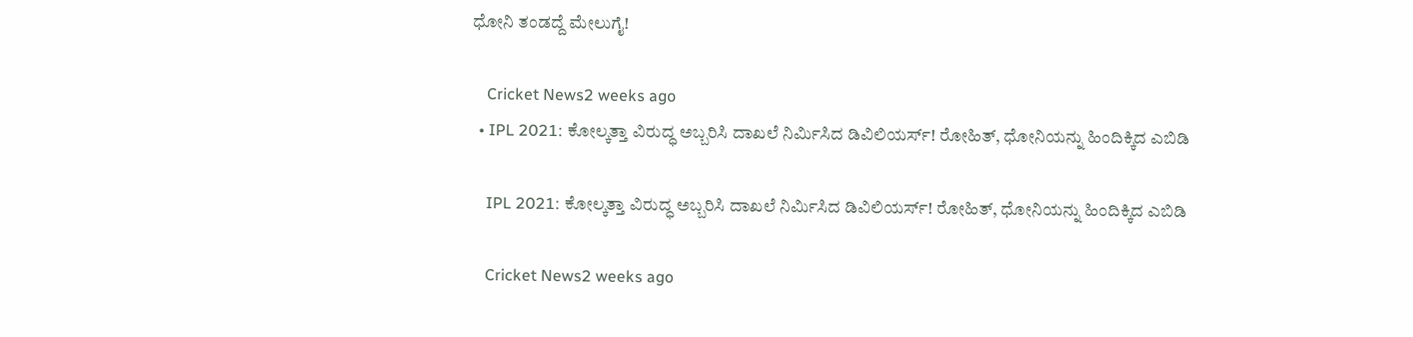ಧೋನಿ ತಂಡದ್ದೆ ಮೇಲುಗೈ!

    Cricket News2 weeks ago
  • IPL 2021: ಕೋಲ್ಕತ್ತಾ ವಿರುದ್ಧ ಅಬ್ಬರಿಸಿ ದಾಖಲೆ ನಿರ್ಮಿಸಿದ ಡಿವಿಲಿಯರ್ಸ್! ರೋಹಿತ್, ಧೋನಿಯನ್ನು ಹಿಂದಿಕ್ಕಿದ ಎಬಿಡಿ

    IPL 2021: ಕೋಲ್ಕತ್ತಾ ವಿರುದ್ಧ ಅಬ್ಬರಿಸಿ ದಾಖಲೆ ನಿರ್ಮಿಸಿದ ಡಿವಿಲಿಯರ್ಸ್! ರೋಹಿತ್, ಧೋನಿಯನ್ನು ಹಿಂದಿಕ್ಕಿದ ಎಬಿಡಿ

    Cricket News2 weeks ago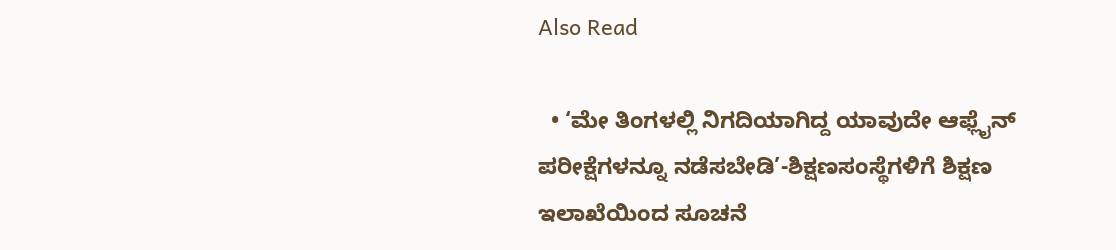Also Read

  • ‘ಮೇ ತಿಂಗಳಲ್ಲಿ ನಿಗದಿಯಾಗಿದ್ದ ಯಾವುದೇ ಆಫ್ಲೈನ್ ಪರೀಕ್ಷೆಗಳನ್ನೂ ನಡೆಸಬೇಡಿ’-ಶಿಕ್ಷಣಸಂಸ್ಥೆಗಳಿಗೆ ಶಿಕ್ಷಣ ಇಲಾಖೆಯಿಂದ ಸೂಚನೆ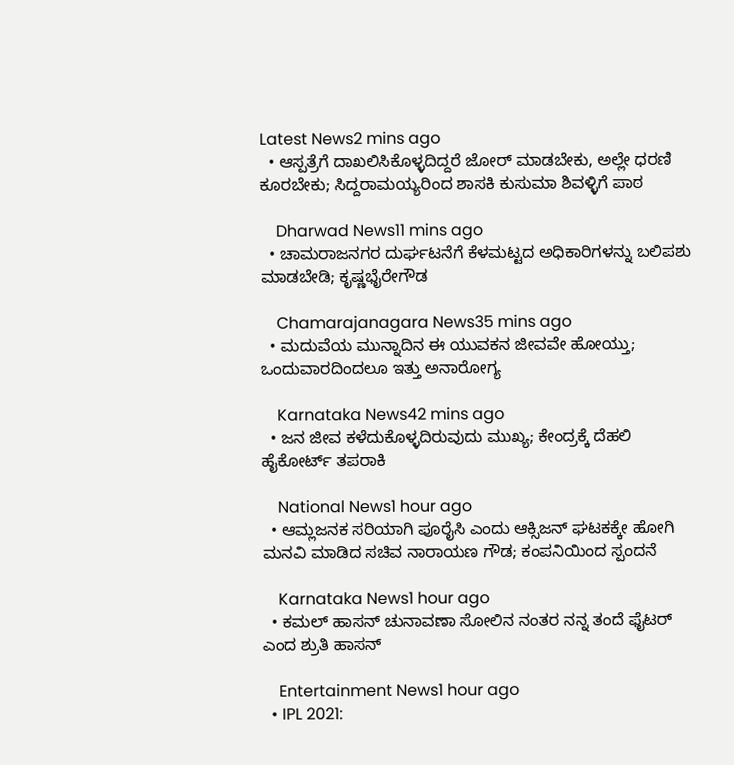Latest News2 mins ago
  • ಆಸ್ಪತ್ರೆಗೆ ದಾಖಲಿಸಿಕೊಳ್ಳದಿದ್ದರೆ ಜೋರ್ ಮಾಡಬೇಕು, ಅಲ್ಲೇ ಧರಣಿ ಕೂರಬೇಕು; ಸಿದ್ದರಾಮಯ್ಯರಿಂದ ಶಾಸಕಿ ಕುಸುಮಾ ಶಿವಳ್ಳಿಗೆ ಪಾಠ

    Dharwad News11 mins ago
  • ಚಾಮರಾಜನಗರ ದುರ್ಘಟನೆಗೆ ಕೆಳಮಟ್ಟದ ಅಧಿಕಾರಿಗಳನ್ನು ಬಲಿಪಶು ಮಾಡಬೇಡಿ; ಕೃಷ್ಣಭೈರೇಗೌಡ

    Chamarajanagara News35 mins ago
  • ಮದುವೆಯ ಮುನ್ನಾದಿನ ಈ ಯುವಕನ ಜೀವವೇ ಹೋಯ್ತು; ಒಂದುವಾರದಿಂದಲೂ ಇತ್ತು ಅನಾರೋಗ್ಯ

    Karnataka News42 mins ago
  • ಜನ ಜೀವ ಕಳೆದುಕೊಳ್ಳದಿರುವುದು ಮುಖ್ಯ; ಕೇಂದ್ರಕ್ಕೆ ದೆಹಲಿ ಹೈಕೋರ್ಟ್ ತಪರಾಕಿ

    National News1 hour ago
  • ಆಮ್ಲಜನಕ ಸರಿಯಾಗಿ ಪೂರೈಸಿ ಎಂದು ಆಕ್ಸಿಜನ್ ಘಟಕಕ್ಕೇ ಹೋಗಿ ಮನವಿ ಮಾಡಿದ ಸಚಿವ ನಾರಾಯಣ ಗೌಡ; ಕಂಪನಿಯಿಂದ ಸ್ಪಂದನೆ

    Karnataka News1 hour ago
  • ಕಮಲ್ ಹಾಸನ್ ಚುನಾವಣಾ ಸೋಲಿನ ನಂತರ ನನ್ನ ತಂದೆ ಫೈಟರ್ ಎಂದ ಶ್ರುತಿ ಹಾಸನ್

    Entertainment News1 hour ago
  • IPL 2021: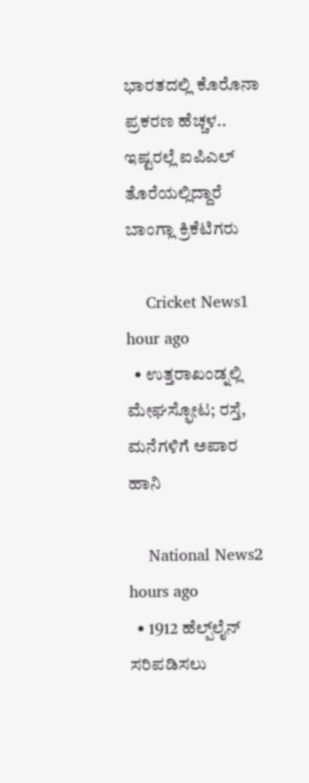ಭಾರತದಲ್ಲಿ ಕೊರೊನಾ ಪ್ರಕರಣ ಹೆಚ್ಚಳ.. ಇಷ್ಟರಲ್ಲೆ ಐಪಿಎಲ್ ತೊರೆಯಲ್ಲಿದ್ದಾರೆ ಬಾಂಗ್ಲಾ ಕ್ರಿಕೆಟಿಗರು

    Cricket News1 hour ago
  • ಉತ್ತರಾಖಂಡ್ನಲ್ಲಿ ಮೇಘಸ್ಫೋಟ; ರಸ್ತೆ, ಮನೆಗಳಿಗೆ ಅಪಾರ ಹಾನಿ

    National News2 hours ago
  • 1912 ಹೆಲ್ಪ್‌ಲೈನ್‌ ಸರಿಪಡಿಸಲು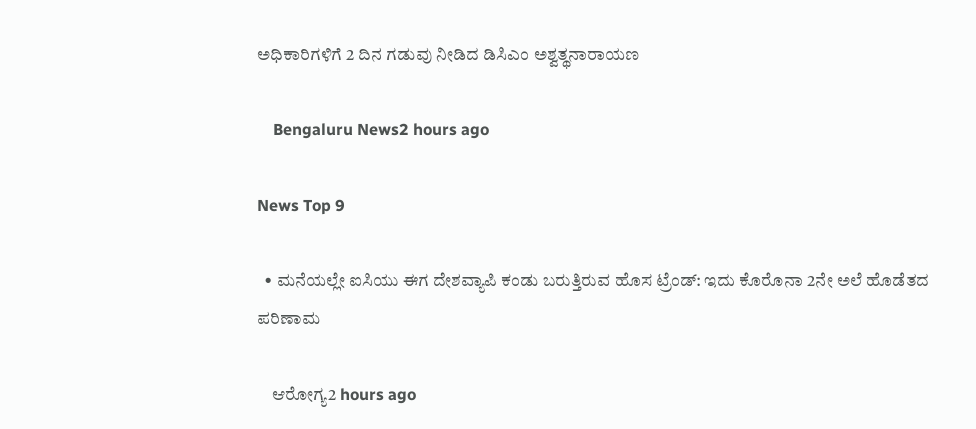ಅಧಿಕಾರಿಗಳಿಗೆ 2 ದಿನ ಗಡುವು ನೀಡಿದ ಡಿಸಿಎಂ ಅಶ್ವತ್ಥನಾರಾಯಣ

    Bengaluru News2 hours ago

News Top 9

  • ಮನೆಯಲ್ಲೇ ಐಸಿಯು ಈಗ ದೇಶವ್ಯಾಪಿ ಕಂಡು ಬರುತ್ತಿರುವ ಹೊಸ ಟ್ರೆಂಡ್: ಇದು ಕೊರೊನಾ 2ನೇ ಅಲೆ ಹೊಡೆತದ ಪರಿಣಾಮ

    ಆರೋಗ್ಯ2 hours ago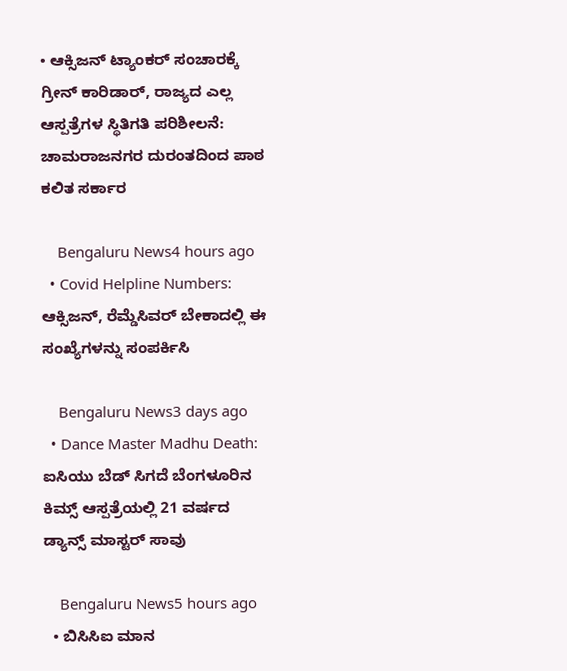• ಆಕ್ಸಿಜನ್ ಟ್ಯಾಂಕರ್ ಸಂಚಾರಕ್ಕೆ ಗ್ರೀನ್ ಕಾರಿಡಾರ್, ರಾಜ್ಯದ ಎಲ್ಲ ಆಸ್ಪತ್ರೆಗಳ ಸ್ಥಿತಿಗತಿ ಪರಿಶೀಲನೆ: ಚಾಮರಾಜನಗರ ದುರಂತದಿಂದ ಪಾಠ ಕಲಿತ ಸರ್ಕಾರ

    Bengaluru News4 hours ago
  • Covid Helpline Numbers: ಆಕ್ಸಿಜನ್, ರೆಮ್ಡೆಸಿವರ್ ಬೇಕಾದಲ್ಲಿ ಈ ಸಂಖ್ಯೆಗಳನ್ನು ಸಂಪರ್ಕಿಸಿ

    Bengaluru News3 days ago
  • Dance Master Madhu Death: ಐಸಿಯು ಬೆಡ್ ಸಿಗದೆ ಬೆಂಗಳೂರಿನ ಕಿಮ್ಸ್ ಆಸ್ಪತ್ರೆಯಲ್ಲಿ 21 ವರ್ಷದ ಡ್ಯಾನ್ಸ್ ಮಾಸ್ಟರ್ ಸಾವು

    Bengaluru News5 hours ago
  • ಬಿಸಿಸಿಐ ಮಾನ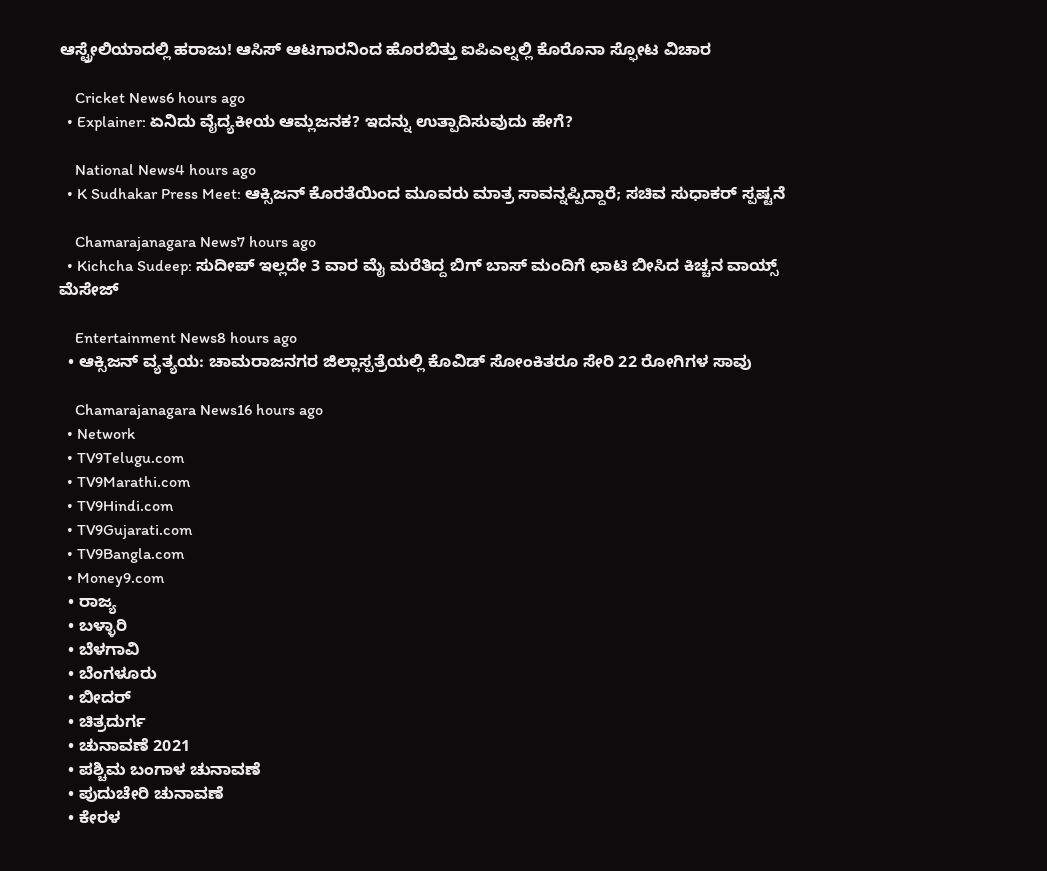ಆಸ್ಟ್ರೇಲಿಯಾದಲ್ಲಿ ಹರಾಜು! ಆಸಿಸ್ ಆಟಗಾರನಿಂದ ಹೊರಬಿತ್ತು ಐಪಿಎಲ್ನಲ್ಲಿ ಕೊರೊನಾ ಸ್ಫೋಟ ವಿಚಾರ

    Cricket News6 hours ago
  • Explainer: ಏನಿದು ವೈದ್ಯಕೀಯ ಆಮ್ಲಜನಕ? ಇದನ್ನು ಉತ್ಪಾದಿಸುವುದು ಹೇಗೆ?

    National News4 hours ago
  • K Sudhakar Press Meet: ಆಕ್ಸಿಜನ್ ಕೊರತೆಯಿಂದ ಮೂವರು ಮಾತ್ರ ಸಾವನ್ನಪ್ಪಿದ್ದಾರೆ; ಸಚಿವ ಸುಧಾಕರ್ ಸ್ಪಷ್ಟನೆ

    Chamarajanagara News7 hours ago
  • Kichcha Sudeep: ಸುದೀಪ್ ಇಲ್ಲದೇ 3 ವಾರ ಮೈ ಮರೆತಿದ್ದ ಬಿಗ್ ಬಾಸ್ ಮಂದಿಗೆ ಛಾಟಿ ಬೀಸಿದ ಕಿಚ್ಚನ ವಾಯ್ಸ್ ಮೆಸೇಜ್

    Entertainment News8 hours ago
  • ಆಕ್ಸಿಜನ್ ವ್ಯತ್ಯಯ: ಚಾಮರಾಜನಗರ ಜಿಲ್ಲಾಸ್ಪತ್ರೆಯಲ್ಲಿ ಕೊವಿಡ್ ಸೋಂಕಿತರೂ ಸೇರಿ 22 ರೋಗಿಗಳ ಸಾವು

    Chamarajanagara News16 hours ago
  • Network
  • TV9Telugu.com
  • TV9Marathi.com
  • TV9Hindi.com
  • TV9Gujarati.com
  • TV9Bangla.com
  • Money9.com
  • ರಾಜ್ಯ
  • ಬಳ್ಳಾರಿ
  • ಬೆಳಗಾವಿ
  • ಬೆಂಗಳೂರು
  • ಬೀದರ್
  • ಚಿತ್ರದುರ್ಗ
  • ಚುನಾವಣೆ 2021
  • ಪಶ್ಚಿಮ ಬಂಗಾಳ ಚುನಾವಣೆ
  • ಪುದುಚೇರಿ ಚುನಾವಣೆ
  • ಕೇರಳ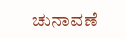ಚುನಾವಣೆ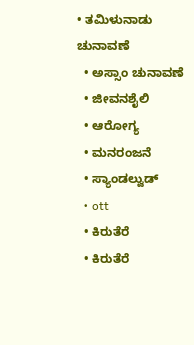• ತಮಿಳುನಾಡು ಚುನಾವಣೆ
  • ಅಸ್ಸಾಂ ಚುನಾವಣೆ
  • ಜೀವನಶೈಲಿ
  • ಆರೋಗ್ಯ
  • ಮನರಂಜನೆ
  • ಸ್ಯಾಂಡಲ್ವುಡ್
  • ott
  • ಕಿರುತೆರೆ
  • ಕಿರುತೆರೆ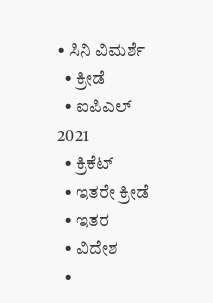• ಸಿನಿ ವಿಮರ್ಶೆ
  • ಕ್ರೀಡೆ
  • ಐಪಿಎಲ್ 2021
  • ಕ್ರಿಕೆಟ್
  • ಇತರೇ ಕ್ರೀಡೆ
  • ಇತರ
  • ವಿದೇಶ
  •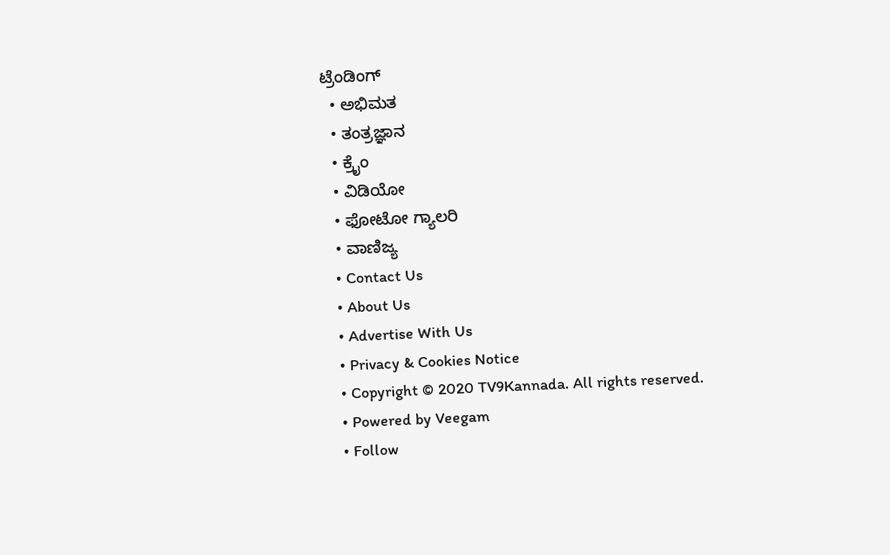ಟ್ರೆಂಡಿಂಗ್
  • ಅಭಿಮತ
  • ತಂತ್ರಜ್ಞಾನ
  • ಕ್ರೈಂ
  • ವಿಡಿಯೋ
  • ಫೋಟೋ ಗ್ಯಾಲರಿ
  • ವಾಣಿಜ್ಯ
  • Contact Us
  • About Us
  • Advertise With Us
  • Privacy & Cookies Notice
  • Copyright © 2020 TV9Kannada. All rights reserved.
  • Powered by Veegam
  • Follow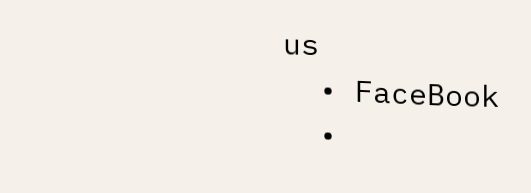us
  • FaceBook
  •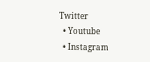Twitter
  • Youtube
  • Instagram